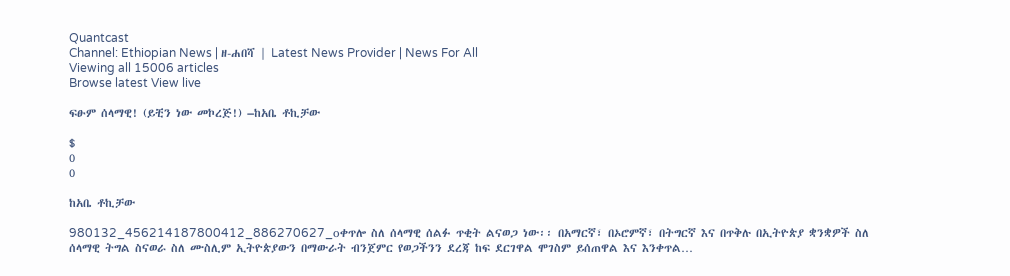Quantcast
Channel: Ethiopian News | ዘ-ሐበሻ | Latest News Provider | News For All
Viewing all 15006 articles
Browse latest View live

ፍፁም ሰላማዊ! (ይቺን ነው መኮረጅ!) –ከአቤ ቶኪቻው

$
0
0

ከአቤ ቶኪቻው

980132_456214187800412_886270627_oቀጥሎ ስለ ሰላማዊ ሰልፉ ጥቂት ልናወጋ ነው፡፡ በአማርኛ፣ በኦሮምኛ፣ በትግርኛ እና በጥቅሉ በኢትዮጵያ ቋንቋዎች ስለ ሰላማዊ ትግል ስናወራ ስለ ሙስሊም ኢትዮጵያውን በማውራት ብንጀምር የወጋችንን ደረጃ ከፍ ደርገዋል ሞገስም ይሰጠዋል እና እንቀጥል…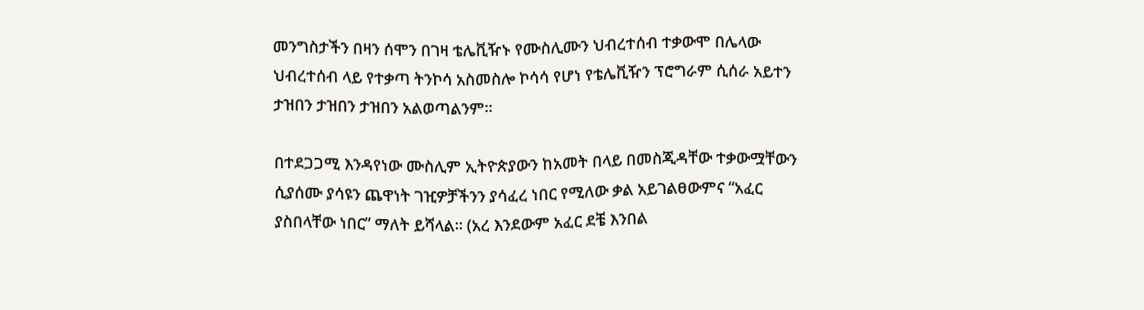መንግስታችን በዛን ሰሞን በገዛ ቴሌቪዥኑ የሙስሊሙን ህብረተሰብ ተቃውሞ በሌላው ህብረተሰብ ላይ የተቃጣ ትንኮሳ አስመስሎ ኮሳሳ የሆነ የቴሌቪዥን ፕሮግራም ሲሰራ አይተን ታዝበን ታዝበን ታዝበን አልወጣልንም፡፡

በተደጋጋሚ እንዳየነው ሙስሊም ኢትዮጵያውን ከአመት በላይ በመስጂዳቸው ተቃውሟቸውን ሲያሰሙ ያሳዩን ጨዋነት ገዢዎቻችንን ያሳፈረ ነበር የሚለው ቃል አይገልፀውምና “አፈር ያስበላቸው ነበር” ማለት ይሻላል፡፡ (አረ እንደውም አፈር ደቼ እንበል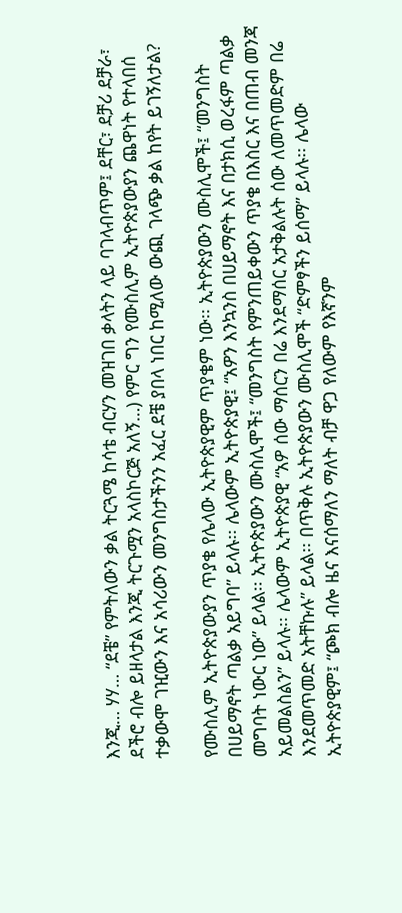እንጂ… ሃሃ… “ደቼ” የምትለውን ቃል ትርጓሜ ከሳቴ ብርሃን መዝገበ ቃላትን ላይ ባገላብጥም፤ ደቸር፣ ደቻሪ ደቻራ፣ ደችሮ ብሎ ይዘላታል እንጂ ትርጉሟን አላስኮርጅ አለኝ…) የምር ግን የሙስሊም ኢትዮጵያውያን ጨዋነት የተላበሰ ተቃውሞ ገዢውን እና አሳሪውን መንግስታችንን አፈር ደቼ ያበላ ነበር ከሚለው ውጪ ገላጭ ቃል ከየት ይገኝለታል?

የሙስሊም ኢትዮጵያውያን ጥያቄ የሌላው ኢትዮጵያዊም ጥያቄም ነው፡፡ ኢትዮጵያውን ሙስሊሞች፤ “መንግስት በሀይማኖት ጣልቃ አይግባ” ይላሉ፡፡ ሌላውም ኢትዮጵያዊ፤ “አዎን እንኳንስ በሀይማኖት እና በታክሲ ወረፋም ጣልቃ መግባት ነውር ነው” ይላል፡፡ ኢትዮጵያውን ሙስሊሞች፤ “መንግስት የምንጠይቀውን ጥያቄ በእስር እና በጠብ መንጃ አይመልስልን” ይላሉ፡፡ ሌላውም ኢትዮጵያዊ “አዎ ሰው ማሰርን በሬ እንደማሰር አታቅልሉት ሰው ለመጥመድም በሬ እንደመጥመድ አትቸኩሉ” ይላል፡፡ በጥቅሉ ኢትዮጵያውን ሙስሊሞች “ድምፃችን ይሰማ” ይላሉ፡፡ ሌላው ኢትዮጵያዊም፤ “ጮክ ብሎ ዜና እናሰማለን ማለት ብቻ ዋጋ የለውም የእኛንም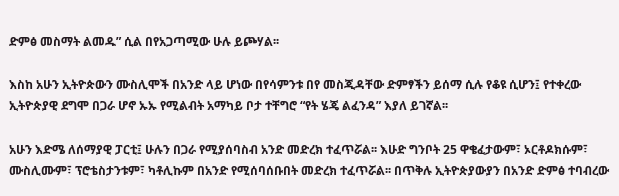ድምፅ መስማት ልመዱ” ሲል በየአጋጣሚው ሁሉ ይጮሃል፡፡

እስከ አሁን ኢትዮጵውን ሙስሊሞች በአንድ ላይ ሆነው በየሳምንቱ በየ መስጂዳቸው ድምፃችን ይሰማ ሲሉ የቆዩ ሲሆን፤ የተቀረው ኢትዮጵያዊ ደግሞ በጋራ ሆኖ ኡኡ የሚልብት አማካይ ቦታ ተቸግሮ “የት ሄጄ ልፈንዳ” እያለ ይገኛል፡፡

አሁን እድሜ ለሰማያዊ ፓርቲ፤ ሁሉን በጋራ የሚያሰባስብ አንድ መድረክ ተፈጥሯል፡፡ እሁድ ግንቦት 25 ዋቄፈታውም፣ ኦርቶዶክሱም፣ ሙስሊሙም፣ ፕሮቴስታንቱም፣ ካቶሊኩም በአንድ የሚሰባሰቡበት መድረክ ተፈጥሯል፡፡ በጥቅሉ ኢትዮጵያውያን በአንድ ድምፅ ተባብረው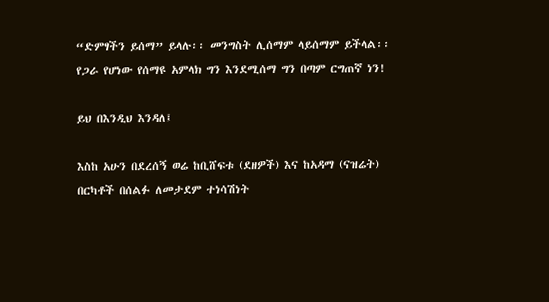“ድምፃችን ይሰማ” ይላሉ፡፡ መንግስት ሊሰማም ላይሰማም ይችላል፡፡ የጋራ የሆነው የሰማዩ አምላክ ግን እንደሚሰማ ግን በጣም ርግጠኛ ነን!

ይህ በእንዲህ እንዳለ፤

እስከ አሁን በደረሰኝ ወሬ ከቢሸፍቱ (ደዘዎች) እና ከአዳማ (ናዝሬት) በርካቶች በሰልፉ ለመታደም ተነሳሽነት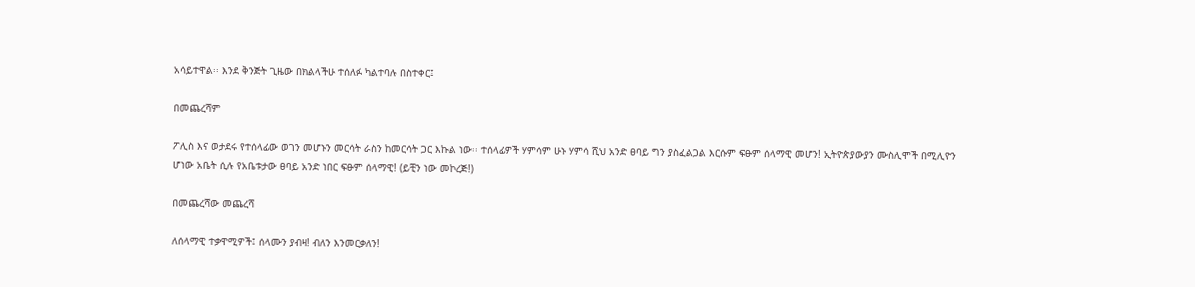አሳይተዋል፡፡ እንደ ቅንጅት ጊዜው በክልላችሁ ተሰለፉ ካልተባሉ በስተቀር፤

በመጨረሻም

ፖሊስ እና ወታደሩ የተሰላፊው ወገን መሆኑን መርሳት ራስን ከመርሳት ጋር እኩል ነው፡፡ ተሰላፊዎች ሃምሳም ሁኑ ሃምሳ ሺህ አንድ ፀባይ ግን ያስፈልጋል እርሱም ፍፁም ሰላማዊ መሆን! ኢትዮጵያውያን ሙስሊሞች በሚሊዮን ሆነው አቤት ሲሉ የአቤቱታው ፀባይ አንድ ነበር ፍፁም ሰላማዊ! (ይቺን ነው መኮረጅ!)

በመጨረሻው መጨረሻ

ለሰላማዊ ተቃዋሚዎች፤ ሰላሙን ያብዛ! ብለን እንመርቃለን!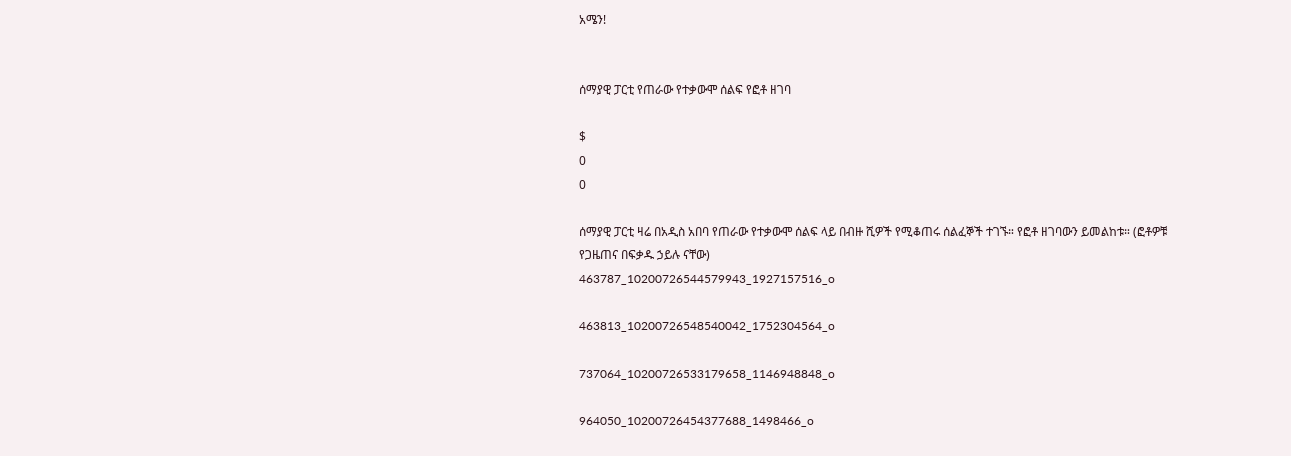አሜን!


ሰማያዊ ፓርቲ የጠራው የተቃውሞ ሰልፍ የፎቶ ዘገባ

$
0
0

ሰማያዊ ፓርቲ ዛሬ በአዲስ አበባ የጠራው የተቃውሞ ሰልፍ ላይ በብዙ ሺዎች የሚቆጠሩ ሰልፈኞች ተገኙ። የፎቶ ዘገባውን ይመልከቱ። (ፎቶዎቹ የጋዜጠና በፍቃዱ ኃይሉ ናቸው)
463787_10200726544579943_1927157516_o

463813_10200726548540042_1752304564_o

737064_10200726533179658_1146948848_o

964050_10200726454377688_1498466_o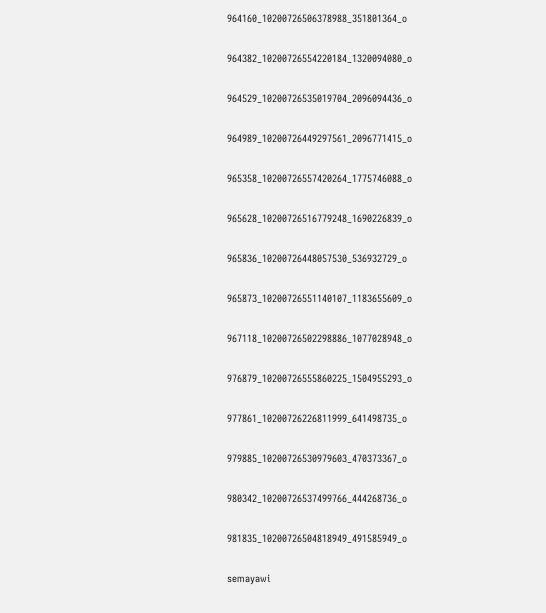964160_10200726506378988_351801364_o

964382_10200726554220184_1320094080_o

964529_10200726535019704_2096094436_o

964989_10200726449297561_2096771415_o

965358_10200726557420264_1775746088_o

965628_10200726516779248_1690226839_o

965836_10200726448057530_536932729_o

965873_10200726551140107_1183655609_o

967118_10200726502298886_1077028948_o

976879_10200726555860225_1504955293_o

977861_10200726226811999_641498735_o

979885_10200726530979603_470373367_o

980342_10200726537499766_444268736_o

981835_10200726504818949_491585949_o

semayawi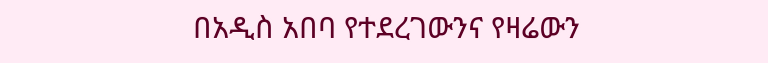በአዲስ አበባ የተደረገውንና የዛሬውን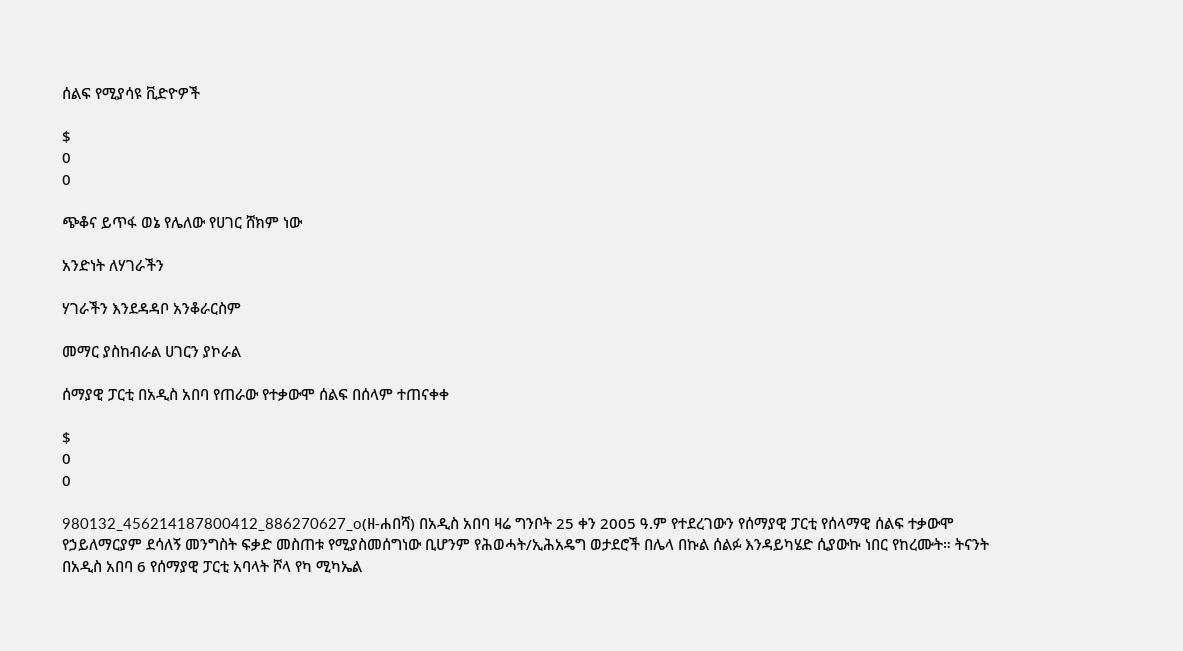ሰልፍ የሚያሳዩ ቪድዮዎች

$
0
0

ጭቆና ይጥፋ ወኔ የሌለው የሀገር ሸክም ነው

አንድነት ለሃገራችን

ሃገራችን እንደዳዳቦ አንቆራርስም

መማር ያስከብራል ሀገርን ያኮራል

ሰማያዊ ፓርቲ በአዲስ አበባ የጠራው የተቃውሞ ሰልፍ በሰላም ተጠናቀቀ

$
0
0

980132_456214187800412_886270627_o(ዘ-ሐበሻ) በአዲስ አበባ ዛሬ ግንቦት 25 ቀን 2005 ዓ.ም የተደረገውን የሰማያዊ ፓርቲ የሰላማዊ ሰልፍ ተቃውሞ የኃይለማርያም ደሳለኝ መንግስት ፍቃድ መስጠቱ የሚያስመሰግነው ቢሆንም የሕወሓት/ኢሕአዴግ ወታደሮች በሌላ በኩል ሰልፉ እንዳይካሄድ ሲያውኩ ነበር የከረሙት። ትናንት በአዲስ አበባ 6 የሰማያዊ ፓርቲ አባላት ሾላ የካ ሚካኤል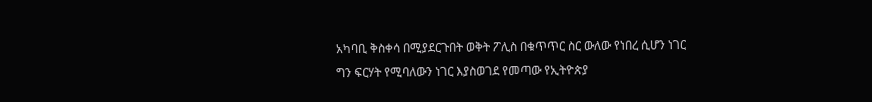አካባቢ ቅስቀሳ በሚያደርጉበት ወቅት ፖሊስ በቁጥጥር ስር ውለው የነበረ ሲሆን ነገር ግን ፍርሃት የሚባለውን ነገር እያስወገደ የመጣው የኢትዮጵያ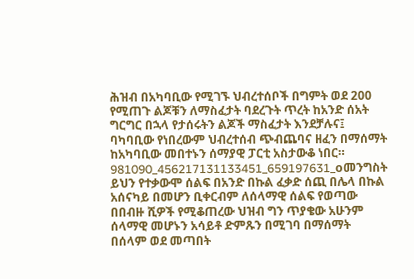ሕዝብ በአካባቢው የሚገኙ ህብረተሰቦች በግምት ወደ 200 የሚጠጉ ልጆቹን ለማስፈታት ባደረጉት ጥረት ከአንድ ሰአት ግርግር በኋላ የታሰሩትን ልጆች ማስፈታት እንደቻሉና፤ ባካባቢው የነበረውም ህብረተሰብ ጭብጨባና ዘፈን በማሰማት ከአካባቢው መበተኑን ሰማያዊ ፓርቲ አስታውቆ ነበር።
981090_456217131133451_659197631_oመንግስት ይህን የተቃውሞ ሰልፍ በአንድ በኩል ፈቃድ ሰጪ በሌላ በኩል አሰናካይ በመሆን ቢቀርብም ለሰላማዊ ሰልፍ የወጣው በበብዙ ሺዎች የሚቆጠረው ህዝብ ግን ጥያቄው አሁንም ሰላማዊ መሆኑን አሳይቶ ድምጹን በሚገባ በማሰማት በሰላም ወደ መጣበት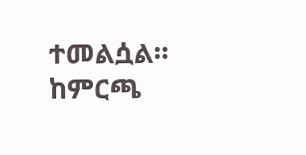ተመልሷል።
ከምርጫ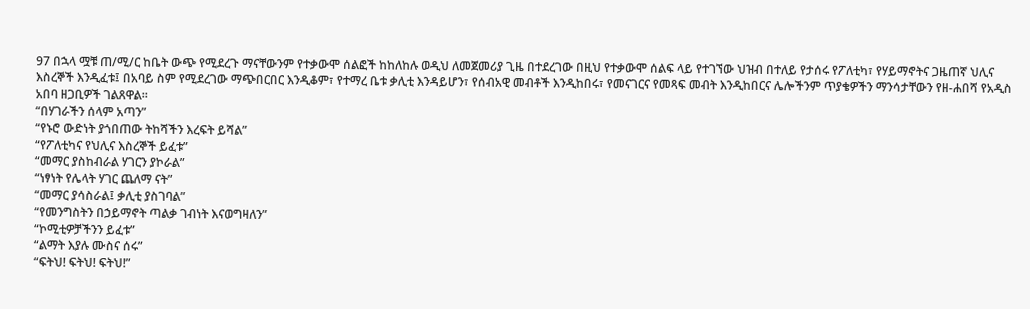97 በኋላ ሟቹ ጠ/ሚ/ር ከቤት ውጭ የሚደረጉ ማናቸውንም የተቃውሞ ሰልፎች ከከለከሉ ወዲህ ለመጀመሪያ ጊዜ በተደረገው በዚህ የተቃውሞ ሰልፍ ላይ የተገኘው ህዝብ በተለይ የታሰሩ የፖለቲካ፣ የሃይማኖትና ጋዜጠኛ ህሊና እስረኞች እንዲፈቱ፤ በአባይ ስም የሚደረገው ማጭበርበር እንዲቆም፣ የተማረ ቤቱ ቃሊቲ እንዳይሆን፣ የሰብአዊ መብቶች እንዲከበሩ፣ የመናገርና የመጻፍ መብት እንዲከበርና ሌሎችንም ጥያቄዎችን ማንሳታቸውን የዘ-ሐበሻ የአዲስ አበባ ዘጋቢዎች ገልጸዋል።
“በሃገራችን ሰላም አጣን”
“የኑሮ ውድነት ያጎበጠው ትከሻችን እረፍት ይሻል”
“የፖለቲካና የህሊና እስረኞች ይፈቱ”
“መማር ያስከብራል ሃገርን ያኮራል”
“ነፃነት የሌላት ሃገር ጨለማ ናት”
“መማር ያሳስራል፤ ቃሊቲ ያስገባል”
“የመንግስትን በኃይማኖት ጣልቃ ገብነት እናወግዛለን”
“ኮሚቲዎቻችንን ይፈቱ”
“ልማት እያሉ ሙስና ሰሩ”
“ፍትህ! ፍትህ! ፍትህ!”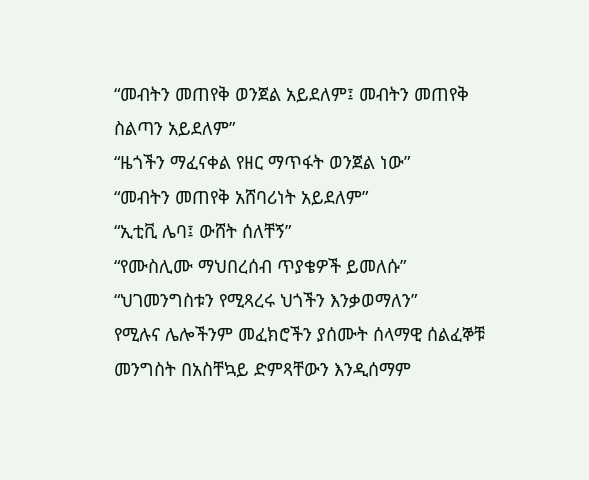“መብትን መጠየቅ ወንጀል አይደለም፤ መብትን መጠየቅ ስልጣን አይደለም”
“ዜጎችን ማፈናቀል የዘር ማጥፋት ወንጀል ነው”
“መብትን መጠየቅ አሸባሪነት አይደለም”
“ኢቲቪ ሌባ፤ ውሸት ሰለቸኝ”
“የሙስሊሙ ማህበረሰብ ጥያቄዎች ይመለሱ”
“ህገመንግስቱን የሚጻረሩ ህጎችን እንቃወማለን”
የሚሉና ሌሎችንም መፈክሮችን ያሰሙት ሰላማዊ ሰልፈኞቹ መንግስት በአስቸኳይ ድምጻቸውን እንዲሰማም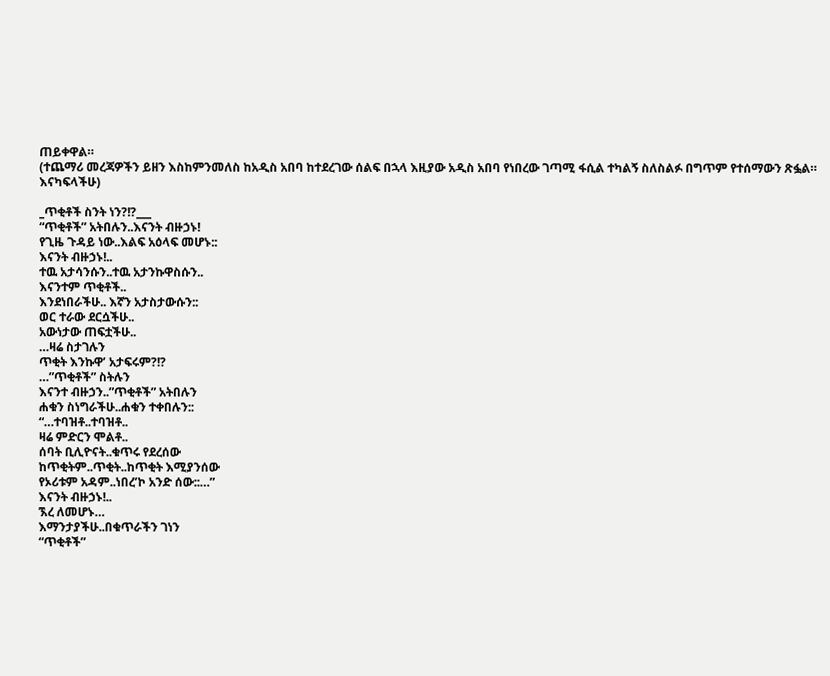ጠይቀዋል።
(ተጨማሪ መረጃዎችን ይዘን እስከምንመለስ ከአዲስ አበባ ከተደረገው ሰልፍ በኋላ እዚያው አዲስ አበባ የነበረው ገጣሚ ፋሲል ተካልኝ ስለስልፉ በግጥም የተሰማውን ጽፏል። እናካፍላችሁ)

_ጥቂቶች ስንት ነን?!?___
“ጥቂቶች” አትበሉን..እናንት ብዙኃኑ!
የጊዜ ጉዳይ ነው..እልፍ አዕላፍ መሆኑ::
እናንት ብዙኃኑ!..
ተዉ አታሳንሱን..ተዉ አታንኩዋስሱን..
እናንተም ጥቂቶች..
እንደነበራችሁ.. እኛን አታስታውሱን::
ወር ተራው ደርሷችሁ..
አውነታው ጠፍቷችሁ..
…ዛሬ ስታገሉን
ጥቂት እንኩዋ’ አታፍሩም?!?
…”ጥቂቶች” ስትሉን
እናንተ ብዙኃን..”ጥቂቶች” አትበሉን
ሐቁን ስነግራችሁ..ሐቁን ተቀበሉን::
“…ተባዝቶ..ተባዝቶ..
ዛሬ ምድርን ሞልቶ..
ሰባት ቢሊዮናት..ቁጥሩ የደረሰው
ከጥቂትም..ጥቂት..ከጥቂት እሚያንሰው
የኦሪቱም አዳም..ነበረ’ኮ አንድ ሰው::…”
እናንት ብዙኃኑ!..
ኧረ ለመሆኑ…
እማንታያችሁ..በቁጥራችን ገነን
“ጥቂቶች”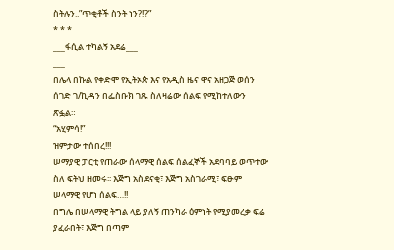ስትሉን..”ጥቂቶች ስንት ነን?!?”
* * *
___ፋሲል ተካልኝ አደሬ___
___
በሌላ በኩል የቀድሞ የኢትኦጵ እና የአዲስ ዜና ዋና አዘጋጅ ወሰን ሰገድ ገ/ኪዳን በፌስቡክ ገጹ ስለዛሬው ሰልፍ የሚከተለውን ጽፏል።
“አሂምሳ!”
ዝምታው ተሰበረ!!!
ሠማያዊ ፓርቲ የጠራው ሰላማዊ ሰልፍ ሰልፈኞች አደባባይ ወጥተው ስለ ፍትህ ዘመሩ፡፡ እጅግ አስደናቂ፣ እጅግ አስገራሚ፣ ፍፁም ሠላማዊ የሆነ ሰልፍ…!!
በግሌ በሠላማዊ ትግል ላይ ያለኝ ጠንካራ ዕምነት የሚያመረቃ ፍሬ ያፈራበት፣ እጅግ በጣም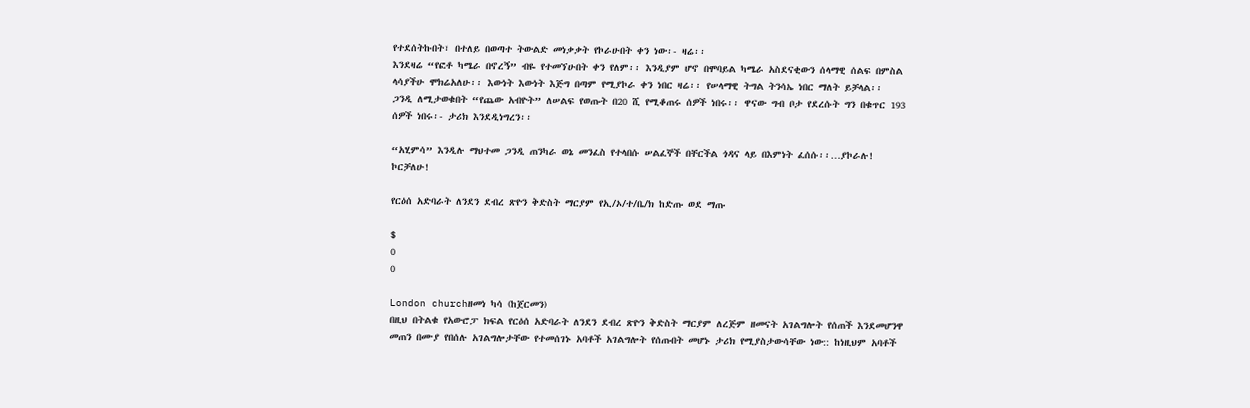የተደሰትኩበት፣ በተለይ በወጣተ ትውልድ መነቃቃት የኮራሁበት ቀን ነው፡- ዛሬ፡፡
እንደዛሬ “የፎቶ ካሜራ በኖረኝ” ብዬ የተመኘሁበት ቀን የለም፡፡ እንዲያም ሆኖ በሞባይል ካሜራ አስደናቂውን ሰላማዊ ሰልፍ በምስል ላሳያችሁ ሞክሬአለሁ፡፡ እውነት እውነት እጅግ በጣም የሚያኮራ ቀን ነበር ዛሬ፡፡ የሠላማዊ ትግል ትንሳኤ ነበር ማለት ይቻላል፡፡
ጋንዲ ለሚታወቁበት “የጨው አብዮት” ለሠልፍ የወጡት በ20 ሺ የሚቆጠሩ ሰዎች ነበሩ፡፡ ዋናው ግብ ቦታ የደረሱት ግን በቁጥር 193 ሰዎች ነበሩ፡- ታሪክ እንደዲነግረን፡፡

“አሂምሳ” እንዲሉ ማህተመ ጋንዲ ጠንካራ ወኔ መንፈስ የተላበሱ ሠልፈኞች በቸርችል ጎዳና ላይ በእምነት ፈሰሱ፡፡…ያኮራሉ! ኮርቻለሁ!

የርዕሰ አድባራት ለንደን ደብረ ጽዮን ቅድስት ማርያም የኢ/ኦ/ተ/ቤ/ክ ከድጡ ወደ ማጡ

$
0
0

London churchዘመነ ካሳ (ከጀርመን)
በዚህ በትልቁ የአውሮፓ ክፍል የርዕሰ አድባራት ለንደን ደብረ ጽዮን ቅድስት ማርያም ለረጅም ዘመናት አገልግሎት የሰጠች እንደመሆንዋ መጠን በሙያ የበሰሉ አገልግሎታቸው የተመሰገኑ አባቶች አገልግሎት የሰጡበት መሆኑ ታሪክ የሚያስታውሳቸው ነው:: ከነዚህም አባቶች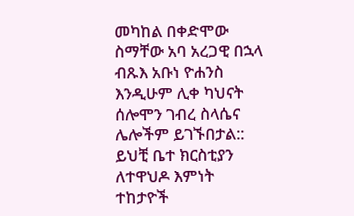መካከል በቀድሞው ስማቸው አባ አረጋዊ በኋላ ብጹእ አቡነ ዮሐንስ እንዲሁም ሊቀ ካህናት ሰሎሞን ገብረ ስላሴና ሌሎችም ይገኙበታል:: ይህቺ ቤተ ክርስቲያን ለተዋህዶ እምነት ተከታዮች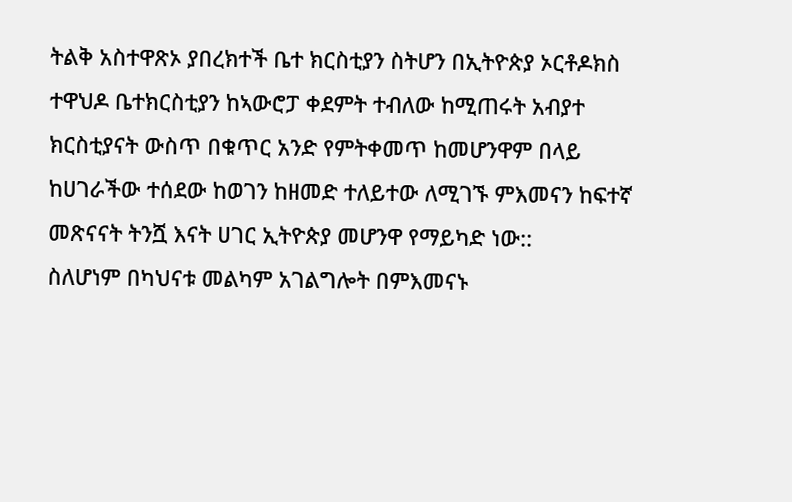ትልቅ አስተዋጽኦ ያበረክተች ቤተ ክርስቲያን ስትሆን በኢትዮጵያ ኦርቶዶክስ ተዋህዶ ቤተክርስቲያን ከኣውሮፓ ቀደምት ተብለው ከሚጠሩት አብያተ ክርስቲያናት ውስጥ በቁጥር አንድ የምትቀመጥ ከመሆንዋም በላይ ከሀገራችው ተሰደው ከወገን ከዘመድ ተለይተው ለሚገኙ ምእመናን ከፍተኛ መጽናናት ትንሿ እናት ሀገር ኢትዮጵያ መሆንዋ የማይካድ ነው::
ስለሆነም በካህናቱ መልካም አገልግሎት በምእመናኑ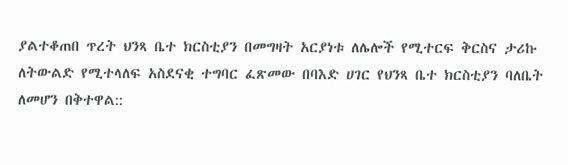ያልተቆጠበ ጥረት ህንጻ ቤተ ክርስቲያን በመግዛት አርያነቱ ለሌሎች የሚተርፍ ቅርስና ታሪኩ ለትውልድ የሚተላለፍ አስደናቂ ተግባር ፈጽመው በባእድ ሀገር የህንጻ ቤተ ክርስቲያን ባለቤት ለመሆን በቅተዋል::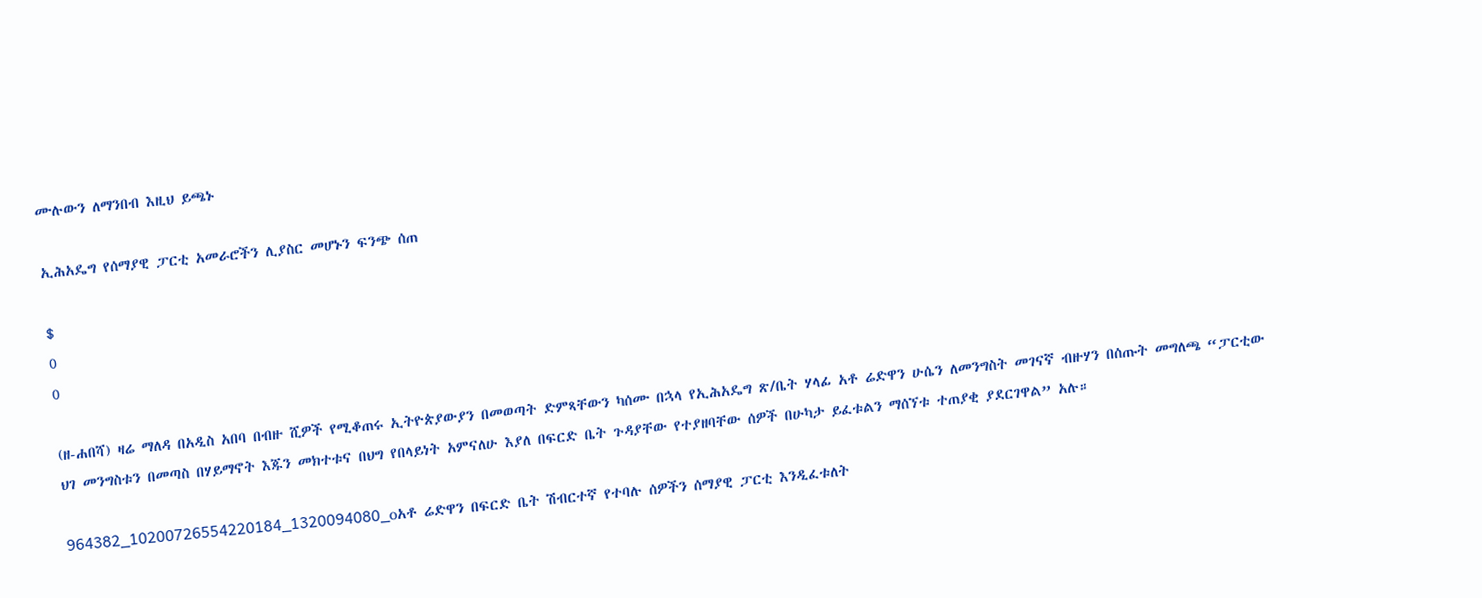ሙሉውን ለማንበብ እዚህ ይጫኑ

ኢሕአዴግ የሰማያዊ ፓርቲ አመራሮችን ሊያስር መሆኑን ፍንጭ ሰጠ

$
0
0

(ዘ-ሐበሻ) ዛሬ ማለዳ በአዲስ አበባ በብዙ ሺዎች የሚቆጠሩ ኢትዮጵያውያን በመወጣት ድምጻቸውን ካሰሙ በኋላ የኢሕአዴግ ጽ/ቤት ሃላፊ አቶ ሬድዋን ሁሴን ለመንግስት መገናኛ ብዙሃን በሰጡት መግለጫ “ፓርቲው ህገ መንግስቱን በመጣስ በሃይማኖት እጁን መክተቱና በህግ የበላይነት አምናለሁ እያለ በፍርድ ቤት ጉዳያቸው የተያዘባቸው ሰዎች በሁካታ ይፈቱልን ማሰኘቱ ተጠያቂ ያደርገዋል” አሉ።

964382_10200726554220184_1320094080_oአቶ ሬድዋን በፍርድ ቤት ሽብርተኛ የተባሉ ሰዎችን ሰማያዊ ፓርቲ እንዲፈቱለት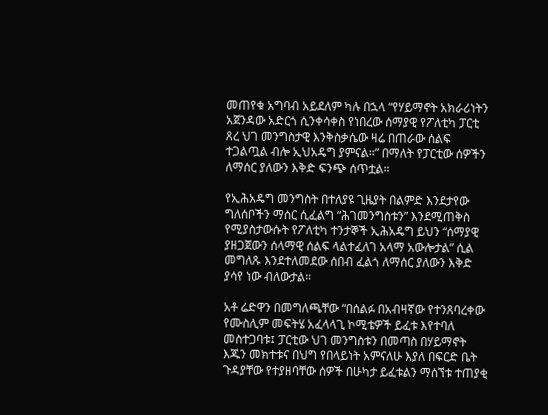መጠየቁ አግባብ አይደለም ካሉ በኋላ “የሃይማኖት አክራሪነትን አጀንዳው አድርጎ ሲንቀሳቀስ የነበረው ሰማያዊ የፖለቲካ ፓርቲ ጸረ ህገ መንግስታዊ እንቅስቃሴው ዛሬ በጠራው ሰልፍ ተጋልጧል ብሎ ኢህአዴግ ያምናል።” በማለት የፓርቲው ሰዎችን ለማሰር ያለውን እቅድ ፍንጭ ሰጥቷል።

የኢሕአዴግ መንግስት በተለያዩ ጊዜያት በልምድ እንደታየው ግለሰቦችን ማሰር ሲፈልግ “ሕገመንግስቱን” እንደሚጠቅስ የሚያስታውሱት የፖለቲካ ተንታኞች ኢሕአዴግ ይህን “ሰማያዊ ያዘጋጀውን ሰላማዊ ሰልፍ ላልተፈለገ አላማ አውሎታል” ሲል መግለጹ እንደተለመደው ሰበብ ፈልጎ ለማሰር ያለውን እቅድ ያሳየ ነው ብለውታል።

አቶ ሬድዋን በመግለጫቸው “በሰልፉ በአብዛኛው የተንጸባረቀው የሙስሊም መፍትሄ አፈላላጊ ኮሚቴዎች ይፈቱ እየተባለ መስተጋባቱ፤ ፓርቲው ህገ መንግስቱን በመጣስ በሃይማኖት እጁን መክተቱና በህግ የበላይነት አምናለሁ እያለ በፍርድ ቤት ጉዳያቸው የተያዘባቸው ሰዎች በሁካታ ይፈቱልን ማሰኘቱ ተጠያቂ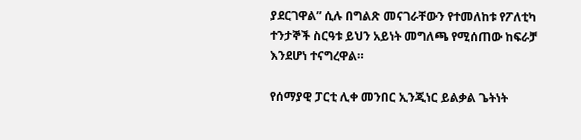ያደርገዋል” ሲሉ በግልጽ መናገራቸውን የተመለከቱ የፖለቲካ ተንታኞች ስርዓቱ ይህን አይነት መግለጫ የሚሰጠው ከፍራቻ እንደሆነ ተናግረዋል።

የሰማያዊ ፓርቲ ሊቀ መንበር ኢንጂነር ይልቃል ጌትነት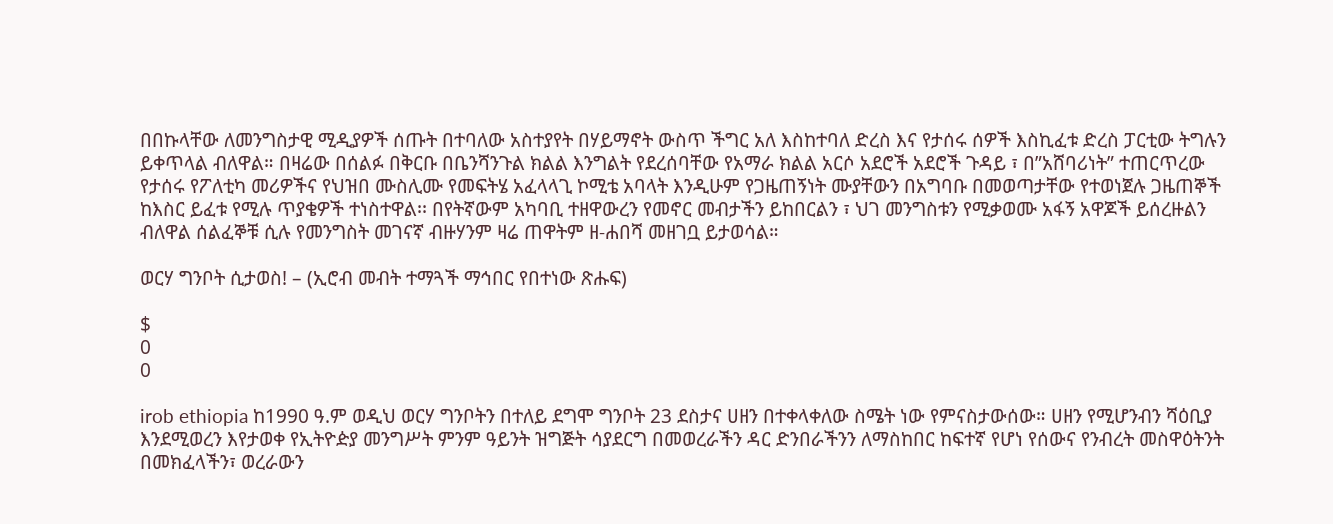በበኩላቸው ለመንግስታዊ ሚዲያዎች ሰጡት በተባለው አስተያየት በሃይማኖት ውስጥ ችግር አለ እስከተባለ ድረስ እና የታሰሩ ሰዎች እስኪፈቱ ድረስ ፓርቲው ትግሉን ይቀጥላል ብለዋል። በዛሬው በሰልፉ በቅርቡ በቤንሻንጉል ክልል እንግልት የደረሰባቸው የአማራ ክልል አርሶ አደሮች አደሮች ጉዳይ ፣ በ”አሸባሪነት” ተጠርጥረው የታሰሩ የፖለቲካ መሪዎችና የህዝበ ሙስሊሙ የመፍትሄ አፈላላጊ ኮሚቴ አባላት እንዲሁም የጋዜጠኝነት ሙያቸውን በአግባቡ በመወጣታቸው የተወነጀሉ ጋዜጠኞች ከእስር ይፈቱ የሚሉ ጥያቄዎች ተነስተዋል፡፡ በየትኛውም አካባቢ ተዘዋውረን የመኖር መብታችን ይከበርልን ፣ ህገ መንግስቱን የሚቃወሙ አፋኝ አዋጆች ይሰረዙልን ብለዋል ሰልፈኞቹ ሲሉ የመንግስት መገናኛ ብዙሃንም ዛሬ ጠዋትም ዘ-ሐበሻ መዘገቧ ይታወሳል።

ወርሃ ግንቦት ሲታወስ! – (ኢሮብ መብት ተማጓች ማኅበር የበተነው ጽሑፍ)

$
0
0

irob ethiopia ከ1990 ዓ.ም ወዲህ ወርሃ ግንቦትን በተለይ ደግሞ ግንቦት 23 ደስታና ሀዘን በተቀላቀለው ስሜት ነው የምናስታውሰው። ሀዘን የሚሆንብን ሻዕቢያ እንደሚወረን እየታወቀ የኢትዮዽያ መንግሥት ምንም ዓይንት ዝግጅት ሳያደርግ በመወረራችን ዳር ድንበራችንን ለማስከበር ከፍተኛ የሆነ የሰውና የንብረት መስዋዕትንት በመክፈላችን፣ ወረራውን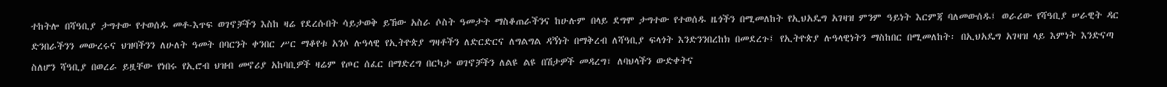ተከትሎ በሻዓቢያ ታግተው የተወሰዱ መቶ-እጥፍ ወገኖቻችን እስከ ዛሬ የደረሱበት ሳይታወቅ ይኸው አስራ ሶስት ዓመታት ማስቆጠራችንና ከሁሉም በላይ ደግሞ ታግተው የተወሰዱ ዜጎችን በሚመለከት የኢህአዴግ አገዛዝ ምንም ዓይነት እርምጃ ባለመውሰዱ፤ ወራሪው የሻዓቢያ ሠራዊት ዳር ድንበራችንን መውረሩና ህዝባችንን ለሁለት ዓመት በባርንት ቀንበር ሥር ማቆየቱ አንሶ ሉዓላዊ የኢትዮጵያ ግዛቶችን ለድርድርና ለግልግል ዳኝነት በማቅረብ ለሻዓቢያ ፍላጎት እንድንንበረከክ በመደረጉ፤ የኢትዮጵያ ሉዓላዊነትን ማስከበር በሚመለከት፡ በኢህአዴግ አገዛዝ ላይ እምነት እንድናጣ ስለሆን ሻዓቢያ በወረራ ይዟቸው የነበሩ የኢሮብ ህዝብ መኖሪያ አከባቢዎች ዛሬም የጦር ሰፈር በማድረግ በርካታ ወገኖቻችን ለልዩ ልዩ በሽታዎች መዳረግ፣ ለባህላችን ውድቀትና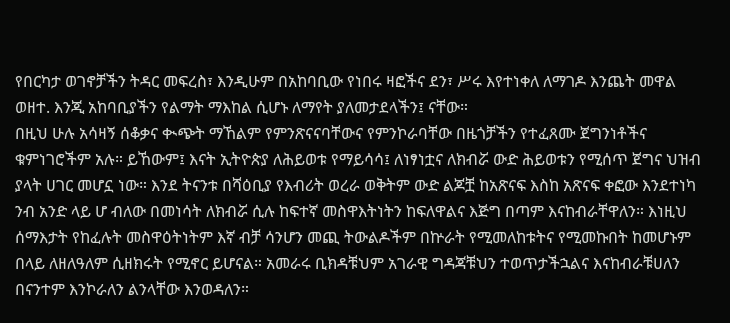የበርካታ ወገኖቻችን ትዳር መፍረስ፣ እንዲሁም በአከባቢው የነበሩ ዛፎችና ደን፣ ሥሩ እየተነቀለ ለማገዶ እንጨት መዋል ወዘተ. እንጂ አከባቢያችን የልማት ማእከል ሲሆኑ ለማየት ያለመታደላችን፤ ናቸው።
በዚህ ሁሉ አሳዛኝ ሰቆቃና ቊጭት ማኸልም የምንጽናናባቸውና የምንኮራባቸው በዜጎቻችን የተፈጸሙ ጀግንነቶችና ቁምነገሮችም አሉ። ይኸውም፤ እናት ኢትዮጵያ ለሕይወቱ የማይሳሳ፤ ለነፃነቷና ለክብሯ ውድ ሕይወቱን የሚሰጥ ጀግና ህዝብ ያላት ሀገር መሆኗ ነው። እንደ ትናንቱ በሻዕቢያ የእብሪት ወረራ ወቅትም ውድ ልጆቿ ከአጽናፍ እስከ አጽናፍ ቀፎው እንደተነካ ንብ አንድ ላይ ሆ ብለው በመነሳት ለክብሯ ሲሉ ከፍተኛ መስዋእትነትን ከፍለዋልና እጅግ በጣም እናከብራቸዋለን። እነዚህ ሰማእታት የከፈሉት መስዋዕትነትም እኛ ብቻ ሳንሆን መጪ ትውልዶችም በኵራት የሚመለከቱትና የሚመኩበት ከመሆኑም በላይ ለዘለዓለም ሲዘክሩት የሚኖር ይሆናል። አመራሩ ቢክዳቹህም አገራዊ ግዳጃቹህን ተወጥታችኋልና እናከብራቹሀለን በናንተም እንኮራለን ልንላቸው እንወዳለን።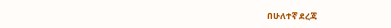በሁለተኛ ደረጃ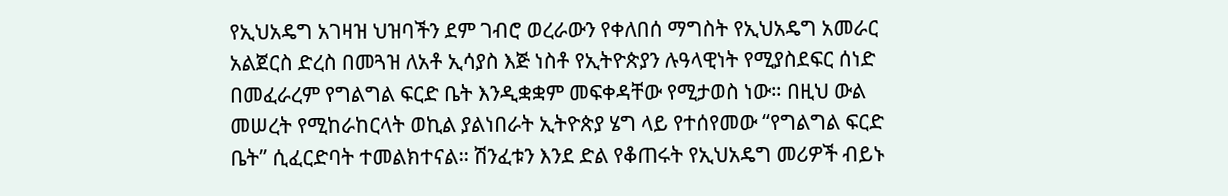የኢህአዴግ አገዛዝ ህዝባችን ደም ገብሮ ወረራውን የቀለበሰ ማግስት የኢህአዴግ አመራር አልጀርስ ድረስ በመጓዝ ለአቶ ኢሳያስ እጅ ነስቶ የኢትዮጵያን ሉዓላዊነት የሚያስደፍር ሰነድ በመፈራረም የግልግል ፍርድ ቤት እንዲቋቋም መፍቀዳቸው የሚታወስ ነው። በዚህ ውል መሠረት የሚከራከርላት ወኪል ያልነበራት ኢትዮጵያ ሄግ ላይ የተሰየመው “የግልግል ፍርድ ቤት” ሲፈርድባት ተመልክተናል። ሽንፈቱን እንደ ድል የቆጠሩት የኢህአዴግ መሪዎች ብይኑ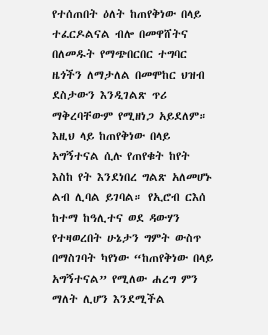የተሰጠበት ዕለት ከጠየቅነው በላይ ተፈርዶልናል ብሎ በመዋሸትና በለመዱት የማጭበርበር ተግባር ዜጎችን ለማታለል በመሞከር ህዝብ ደስታውን እንዲገልጽ ጥሪ ማቅረባቸውም የሚዘነጋ አይደለም። እዚህ ላይ ከጠየቅነው በላይ አግኝተናል ሲሉ የጠየቁት ከየት እስከ የት እንደነበረ ግልጽ አለመሆኑ ልብ ሊባል ይገባል። የኢሮብ ርእሰ ከተማ ከዓሊተና ወደ ዳውሃን የተዛወረበት ሁኔታን ግምት ውስጥ በማስገባት ካየነው “ከጠየቅነው በላይ አግኝተናል” የሚለው ሐረግ ምን ማለት ሊሆን እንደሚችል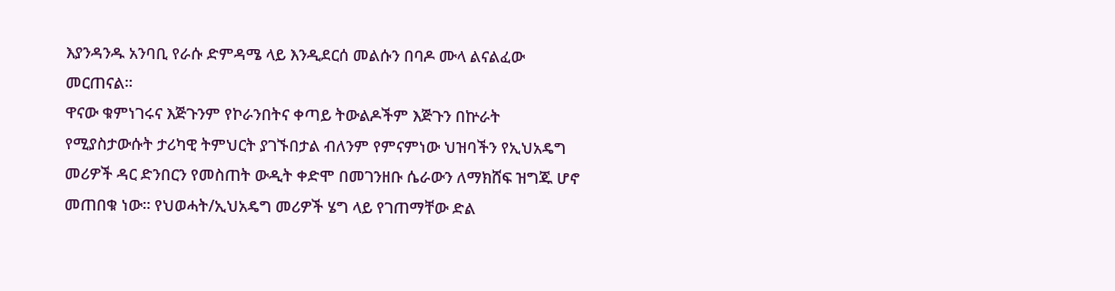እያንዳንዱ አንባቢ የራሱ ድምዳሜ ላይ እንዲደርሰ መልሱን በባዶ ሙላ ልናልፈው መርጠናል።
ዋናው ቁምነገሩና እጅጉንም የኮራንበትና ቀጣይ ትውልዶችም እጅጉን በኵራት የሚያስታውሱት ታሪካዊ ትምህርት ያገኙበታል ብለንም የምናምነው ህዝባችን የኢህአዴግ መሪዎች ዳር ድንበርን የመስጠት ውዲት ቀድሞ በመገንዘቡ ሴራውን ለማክሸፍ ዝግጁ ሆኖ መጠበቁ ነው። የህወሓት/ኢህአዴግ መሪዎች ሄግ ላይ የገጠማቸው ድል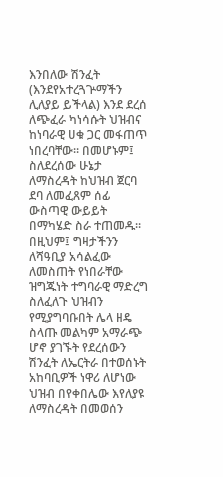እንበለው ሽንፈት (እንደየአተረጓጕማችን ሊለያይ ይችላል) እንደ ደረሰ ለጭፈራ ካነሳሱት ህዝብና ከነባራዊ ሀቁ ጋር መፋጠጥ ነበረባቸው። በመሆኑም፤ ስለደረሰው ሁኔታ ለማስረዳት ከህዝብ ጀርባ ደባ ለመፈጸም ሰፊ ውስጣዊ ውይይት በማካሄድ ስራ ተጠመዱ። በዚህም፤ ግዛታችንን ለሻዓቢያ አሳልፈው ለመስጠት የነበራቸው ዝግጁነት ተግባራዊ ማድረግ ስለፈለጉ ህዝብን የሚያግባቡበት ሌላ ዘዴ ስላጡ መልካም አማራጭ ሆኖ ያገኙት የደረሰውን ሽንፈት ለኤርትራ በተወሰኑት አከባቢዎች ነዋሪ ለሆነው ህዝብ በየቀበሌው እየለያዩ ለማስረዳት በመወሰን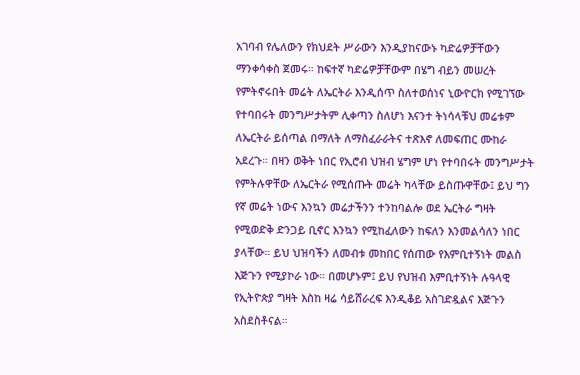አገባብ የሌለውን የክህደት ሥራውን እንዲያከናውኑ ካድሬዎቻቸውን ማንቀሳቀስ ጀመሩ። ከፍተኛ ካድሬዎቻቸውም በሄግ ብይን መሠረት የምትኖሩበት መሬት ለኤርትራ እንዲሰጥ ስለተወሰነና ኒውዮርክ የሚገኘው የተባበሩት መንግሥታትም ሊቀጣን ስለሆነ እናንተ ትነሳላቹህ መሬቱም ለኤርትራ ይሰጣል በማለት ለማስፈራራትና ተጽእኖ ለመፍጠር ሙከራ አደረጉ። በዛን ወቅት ነበር የኢሮብ ህዝብ ሄግም ሆነ የተባበሩት መንግሥታት የምትሉዋቸው ለኤርትራ የሚሰጡት መሬት ካላቸው ይስጡዋቸው፤ ይህ ግን የኛ መሬት ነውና እንኳን መሬታችንን ተንከባልሎ ወደ ኤርትራ ግዛት የሚወድቅ ድንጋይ ቢኖር እንኳን የሚከፈለውን ከፍለን እንመልሳለን ነበር ያላቸው። ይህ ህዝባችን ለመብቱ መከበር የሰጠው የእምቢተኝነት መልስ እጅጉን የሚያኮራ ነው። በመሆኑም፤ ይህ የህዝብ እምቢተኝነት ሉዓላዊ የኢትዮጵያ ግዛት እስከ ዛሬ ሳይሸራረፍ እንዲቆይ አስገድዷልና እጅጉን አስደስቶናል።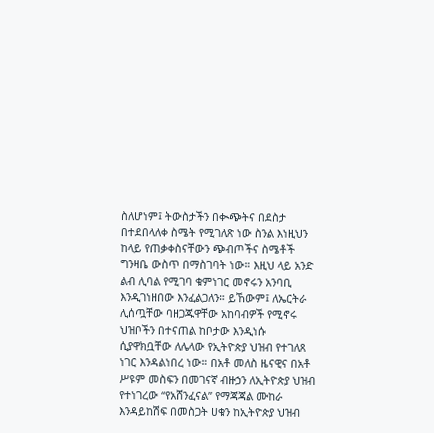ስለሆነም፤ ትውስታችን በቊጭትና በደስታ በተደበላለቀ ስሜት የሚገለጽ ነው ስንል እነዚህን ከላይ የጠቃቀስናቸውን ጭብጦችና ስሜቶች ግንዛቤ ውስጥ በማስገባት ነው። እዚህ ላይ አንድ ልብ ሊባል የሚገባ ቁምነገር መኖሩን አንባቢ እንዲገነዘበው እንፈልጋለን። ይኸውም፤ ለኤርትራ ሊሰጧቸው ባዘጋጁዋቸው አከባብዎች የሚኖሩ ህዝቦችን በተናጠል ከቦታው እንዲነሱ ሲያዋክቧቸው ለሌላው የኢትዮጵያ ህዝብ የተገለጸ ነገር እንዳልነበረ ነው። በአቶ መለስ ዜናዊና በአቶ ሥዩም መስፍን በመገናኛ ብዙኃን ለኢትዮጵያ ህዝብ የተነገረው “የአሸንፈናል” የማጃጃል ሙከራ እንዳይከሽፍ በመስጋት ሀቁን ከኢትዮጵያ ህዝብ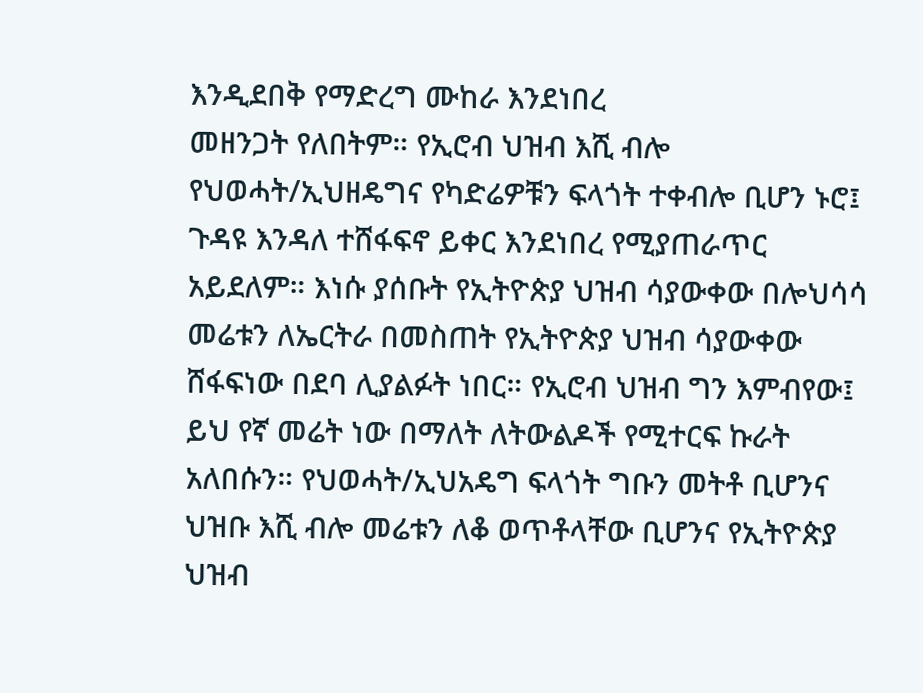እንዲደበቅ የማድረግ ሙከራ እንደነበረ
መዘንጋት የለበትም። የኢሮብ ህዝብ እሺ ብሎ የህወሓት/ኢህዘዴግና የካድሬዎቹን ፍላጎት ተቀብሎ ቢሆን ኑሮ፤ ጉዳዩ እንዳለ ተሸፋፍኖ ይቀር እንደነበረ የሚያጠራጥር አይደለም። እነሱ ያሰቡት የኢትዮጵያ ህዝብ ሳያውቀው በሎህሳሳ መሬቱን ለኤርትራ በመስጠት የኢትዮጵያ ህዝብ ሳያውቀው ሸፋፍነው በደባ ሊያልፉት ነበር። የኢሮብ ህዝብ ግን እምብየው፤ ይህ የኛ መሬት ነው በማለት ለትውልዶች የሚተርፍ ኩራት አለበሱን። የህወሓት/ኢህአዴግ ፍላጎት ግቡን መትቶ ቢሆንና ህዝቡ እሺ ብሎ መሬቱን ለቆ ወጥቶላቸው ቢሆንና የኢትዮጵያ ህዝብ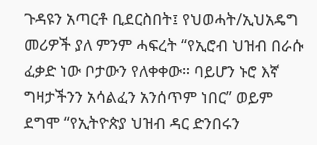ጉዳዩን አጣርቶ ቢደርስበት፤ የህወሓት/ኢህአዴግ መሪዎች ያለ ምንም ሓፍረት “የኢሮብ ህዝብ በራሱ ፈቃድ ነው ቦታውን የለቀቀው። ባይሆን ኑሮ እኛ ግዛታችንን አሳልፈን አንሰጥም ነበር” ወይም ደግሞ “የኢትዮጵያ ህዝብ ዳር ድንበሩን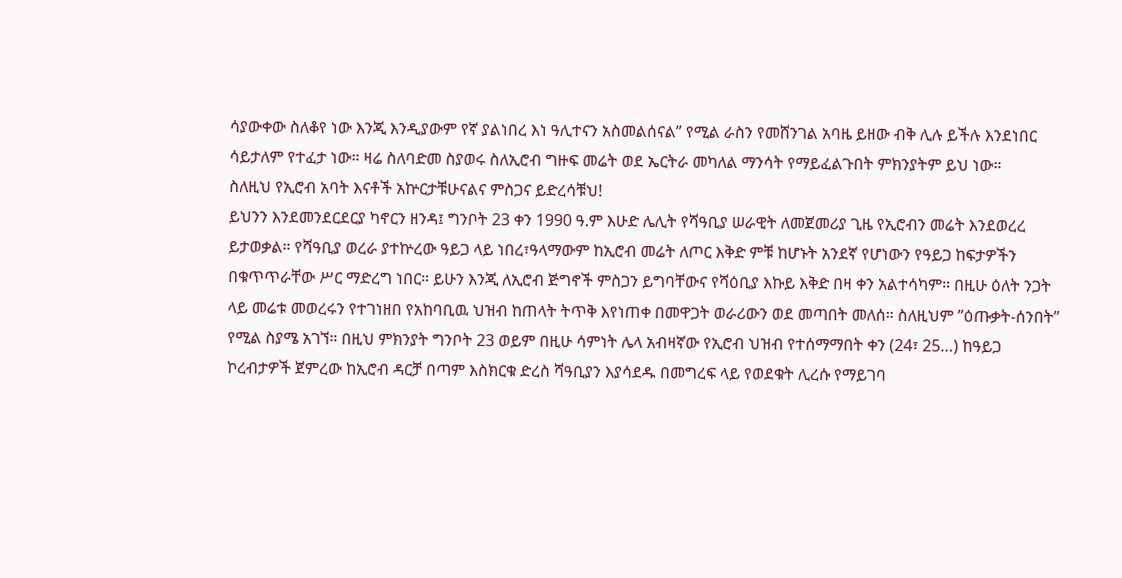ሳያውቀው ስለቆየ ነው እንጂ እንዲያውም የኛ ያልነበረ እነ ዓሊተናን አስመልሰናል” የሚል ራስን የመሸንገል አባዜ ይዘው ብቅ ሊሉ ይችሉ እንደነበር ሳይታለም የተፈታ ነው። ዛሬ ስለባድመ ስያወሩ ስለኢሮብ ግዙፍ መሬት ወደ ኤርትራ መካለል ማንሳት የማይፈልጉበት ምክንያትም ይህ ነው።
ስለዚህ የኢሮብ አባት እናቶች አኵርታቹሁናልና ምስጋና ይድረሳቹህ!
ይህንን እንደመንደርደርያ ካኖርን ዘንዳ፤ ግንቦት 23 ቀን 1990 ዓ.ም እሁድ ሌሊት የሻዓቢያ ሠራዊት ለመጀመሪያ ጊዜ የኢሮብን መሬት እንደወረረ ይታወቃል። የሻዓቢያ ወረራ ያተኵረው ዓይጋ ላይ ነበረ፣ዓላማውም ከኢሮብ መሬት ለጦር እቅድ ምቹ ከሆኑት አንደኛ የሆነውን የዓይጋ ከፍታዎችን በቁጥጥራቸው ሥር ማድረግ ነበር። ይሁን እንጂ ለኢሮብ ጅግኖች ምስጋን ይግባቸውና የሻዕቢያ እኩይ እቅድ በዛ ቀን አልተሳካም። በዚሁ ዕለት ንጋት ላይ መሬቱ መወረሩን የተገነዘበ የአከባቢዉ ህዝብ ከጠላት ትጥቅ እየነጠቀ በመዋጋት ወራሪውን ወደ መጣበት መለሰ። ስለዚህም ”ዕጡቃት-ሰንበት” የሚል ስያሜ አገኘ። በዚህ ምክንያት ግንቦት 23 ወይም በዚሁ ሳምነት ሌላ አብዛኛው የኢሮብ ህዝብ የተሰማማበት ቀን (24፣ 25…) ከዓይጋ ኮረብታዎች ጀምረው ከኢሮብ ዳርቻ በጣም እስክርቁ ድረስ ሻዓቢያን እያሳደዱ በመግረፍ ላይ የወደቁት ሊረሱ የማይገባ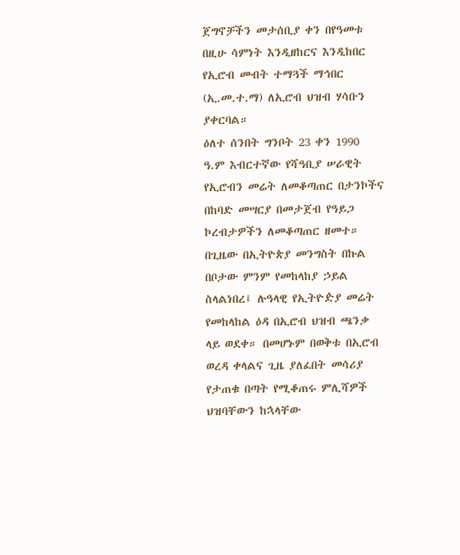ጀግኖቻችን መታሰቢያ ቀን በየዓመቱ በዚሁ ሳምነት እንዲዘከርና እንዲከበር የኢሮብ መብት ተማጓች ማኅበር (ኢ.መ.ተ.ማ) ለኢሮብ ህዝብ ሃሳቡን ያቀርባል።
ዕለተ ሰንበት ግንቦት 23 ቀን 1990 ዓ.ም እብርተኛው የሻዓቢያ ሠራዊት የኢሮብን መሬት ለመቆጣጠር በታንኮችና በከባድ መሣርያ በመታጀብ የዓይጋ ኮረብታዎችን ለመቆጣጠር ዘመተ። በጊዜው በኢትዮጵያ መንግስት በኩል በቦታው ምንም የመከላከያ ኃይል ስላልነበረ፤ ሉዓላዊ የኢትዮዽያ መሬት የመከላከል ዕዳ በኢሮብ ህዝብ ጫንቃ ላይ ወደቀ። በመሆኑም በወቅቱ በኢሮብ ወረዳ ቀላልና ጊዜ ያለፈበት መሳሪያ የታጠቁ በጣት የሚቆጠሩ ምሊሻዎች ህዝባቸውን ከኋላቸው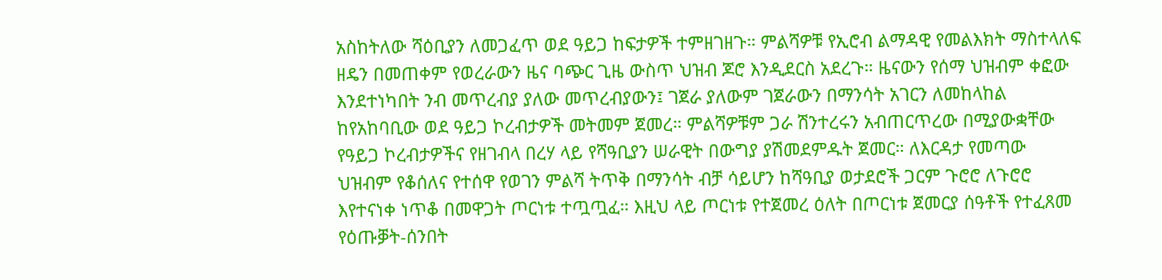አስከትለው ሻዕቢያን ለመጋፈጥ ወደ ዓይጋ ከፍታዎች ተምዘገዘጉ። ምልሻዎቹ የኢሮብ ልማዳዊ የመልእክት ማስተላለፍ ዘዴን በመጠቀም የወረራውን ዜና ባጭር ጊዜ ውስጥ ህዝብ ጆሮ እንዲደርስ አደረጉ። ዜናውን የሰማ ህዝብም ቀፎው እንደተነካበት ንብ መጥረብያ ያለው መጥረብያውን፤ ገጀራ ያለውም ገጀራውን በማንሳት አገርን ለመከላከል ከየአከባቢው ወደ ዓይጋ ኮረብታዎች መትመም ጀመረ። ምልሻዎቹም ጋራ ሽንተረሩን አብጠርጥረው በሚያውቋቸው የዓይጋ ኮረብታዎችና የዘገብላ በረሃ ላይ የሻዓቢያን ሠራዊት በውግያ ያሽመደምዱት ጀመር። ለእርዳታ የመጣው ህዝብም የቆሰለና የተሰዋ የወገን ምልሻ ትጥቅ በማንሳት ብቻ ሳይሆን ከሻዓቢያ ወታደሮች ጋርም ጉሮሮ ለጉሮሮ እየተናነቀ ነጥቆ በመዋጋት ጦርነቱ ተጧጧፈ። እዚህ ላይ ጦርነቱ የተጀመረ ዕለት በጦርነቱ ጀመርያ ሰዓቶች የተፈጸመ የዕጡቓት-ሰንበት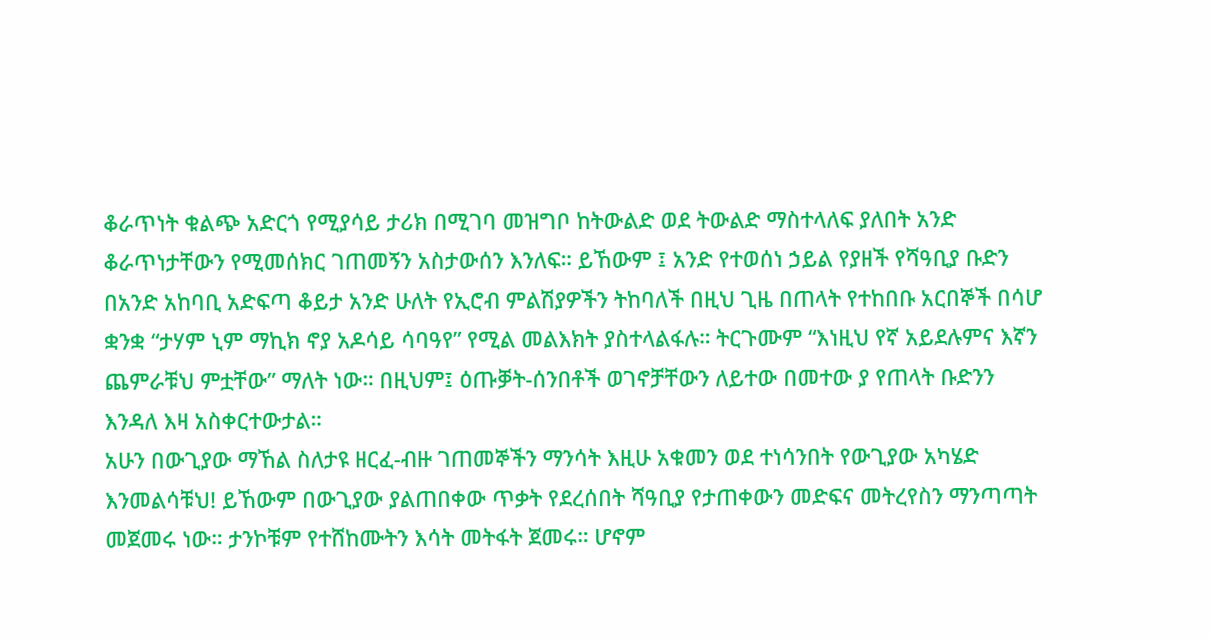ቆራጥነት ቁልጭ አድርጎ የሚያሳይ ታሪክ በሚገባ መዝግቦ ከትውልድ ወደ ትውልድ ማስተላለፍ ያለበት አንድ ቆራጥነታቸውን የሚመሰክር ገጠመኝን አስታውሰን እንለፍ። ይኸውም ፤ አንድ የተወሰነ ኃይል የያዘች የሻዓቢያ ቡድን በአንድ አከባቢ አድፍጣ ቆይታ አንድ ሁለት የኢሮብ ምልሽያዎችን ትከባለች በዚህ ጊዜ በጠላት የተከበቡ አርበኞች በሳሆ ቋንቋ “ታሃም ኒም ማኪክ ኖያ አዶሳይ ሳባዓየ” የሚል መልእክት ያስተላልፋሉ። ትርጉሙም “እነዚህ የኛ አይደሉምና እኛን ጨምራቹህ ምቷቸው” ማለት ነው። በዚህም፤ ዕጡቓት-ሰንበቶች ወገኖቻቸውን ለይተው በመተው ያ የጠላት ቡድንን እንዳለ እዛ አስቀርተውታል።
አሁን በውጊያው ማኸል ስለታዩ ዘርፈ-ብዙ ገጠመኞችን ማንሳት እዚሁ አቁመን ወደ ተነሳንበት የውጊያው አካሄድ እንመልሳቹህ! ይኸውም በውጊያው ያልጠበቀው ጥቃት የደረሰበት ሻዓቢያ የታጠቀውን መድፍና መትረየስን ማንጣጣት መጀመሩ ነው። ታንኮቹም የተሸከሙትን እሳት መትፋት ጀመሩ። ሆኖም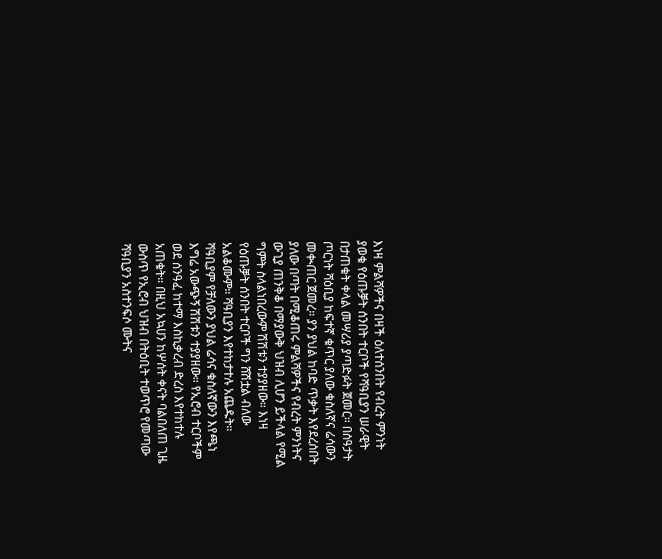እነዛ ምልሻዎችና በዛች ዕለተሰንበት የብረት ምንነት ያወቁ የዕጡቓት ሰንበት ተርቦች የሻዓቢያን ሠራዊት በታጠቁት ቀላል መሣሪያ ያጣድፉት ጀመር። በሰዓታት ጦርነት ሻዕቢያ ከፍተኛ ቁጥር ያለው ቁስለኛና ሬሳውን መቊጠር ጀመረ። ያን ያህል ከባድ ጥቃት እየደረሰበት ያለው በጣት በሚቆጠሩ ምልሻዎችና የብረት ምንነትና ውጊያ ጠንቅቆ በማያውቅ ህዝብ ሊሆን ይችላል የሚል ግምት ስላልነበረውም ሽሽቱን ተያያዘው። እነዛ የዕጡቓት ሰንበት ተርቦች ግን ሸሽቷል ብለው አልቆሙም። ሻዓቢያን እየተከታተሉ አጨዱት። ሻዓቢያም የቻለውን ያህል ሬሳና ቁስለኛውን እየጫነ እግሬ አውጭኝ ሽሽቱን ተያያዘው። የኢሮብ ተርቦችም ወደ ሰንዓፈ ከተማ እስኪቃረብ ድረስ እየተከተሉ አጠቁት። በዚህ አኳሀን ከሦሰት ቀናት ባልበለጠ ጊዜ ውስጥ የኢሮብ ህዝብ በትዕቢት ተወጥሮ የመጣው ሻዓቢያን አስተንፍሶ ሙትና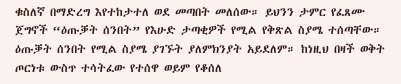ቁስለኛ በማድረግ እየተከታተለ ወደ መጣበት መለሰው። ይህንን ታምር የፈጸሙ ጀግኖች “ዕጡቓት ሰንበት” የእሁድ ታጣቂዎች የሚል የቅጽል ስያሜ ተሰጣቸው። ዕጡቓት ሰንበት የሚል ስያሜ ያገኙት ያለምክንያት አይደለም። ከነዚህ በዛች ወቅት ጦርነቱ ውስጥ ተሳትፈው የተሰዋ ወይም የቆሰለ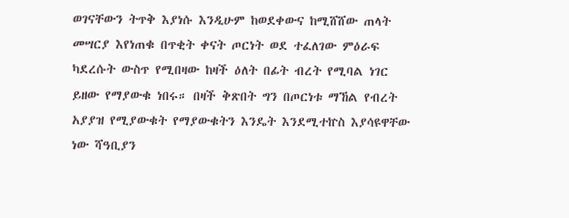ወገናቸውን ትጥቅ እያነሱ እንዲሁም ከወደቀውና ከሚሸሸው ጠላት መሣርያ እየነጠቁ በጥቂት ቀናት ጦርነት ወደ ተፈለገው ምዕራፍ ካደረሱት ውስጥ የሚበዛው ከዛች ዕለት በፊት ብረት የሚባል ነገር ይዘው የማያውቁ ነበሩ። በዛች ቅጽበት ግን በጦርነቱ ማኸል የብረት አያያዝ የሚያውቁት የማያውቁትን እንዴት እንደሚተኵስ እያሳዩዋቸው ነው ሻዓቢያን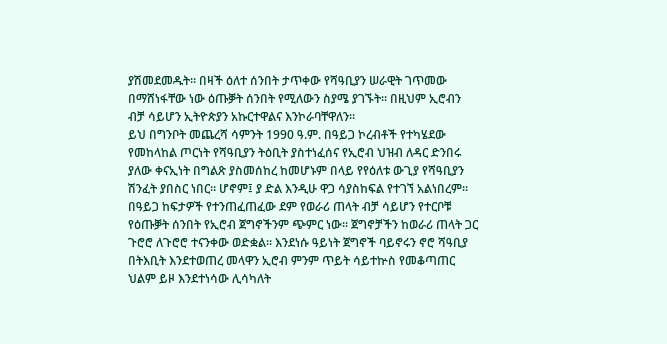ያሽመደመዱት። በዛች ዕለተ ሰንበት ታጥቀው የሻዓቢያን ሠራዊት ገጥመው በማሸነፋቸው ነው ዕጡቓት ሰንበት የሚለውን ስያሜ ያገኙት። በዚህም ኢሮብን ብቻ ሳይሆን ኢትዮጵያን አኩርተዋልና እንኮራባቸዋለን።
ይህ በግንቦት መጨረሻ ሳምንት 1990 ዓ.ም. በዓይጋ ኮረብቶች የተካሄደው የመከላከል ጦርነት የሻዓቢያን ትዕቢት ያስተነፈሰና የኢሮብ ህዝብ ለዳር ድንበሩ ያለው ቀናኢነት በግልጽ ያስመሰከረ ከመሆኑም በላይ የየዕለቱ ውጊያ የሻዓቢያን ሽንፈት ያበስር ነበር። ሆኖም፤ ያ ድል እንዲሁ ዋጋ ሳያስከፍል የተገኘ አልነበረም። በዓይጋ ከፍታዎች የተንጠፈጠፈው ደም የወራሪ ጠላት ብቻ ሳይሆን የተርቦቹ የዕጡቓት ሰንበት የኢሮብ ጀግኖችንም ጭምር ነው። ጀግኖቻችን ከወራሪ ጠላት ጋር ጉሮሮ ለጉሮሮ ተናንቀው ወድቋል። እንደነሱ ዓይነት ጀግኖች ባይኖሩን ኖሮ ሻዓቢያ በትእቢት እንደተወጠረ መላዋን ኢሮብ ምንም ጥይት ሳይተኵስ የመቆጣጠር ህልም ይዞ እንደተነሳው ሊሳካለት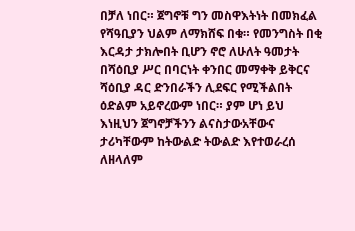በቻለ ነበር። ጀግኖቹ ግን መስዋእትነት በመክፈል የሻዓቢያን ህልም ለማክሸፍ በቁ። የመንግስት በቂ እርዳታ ታክሎበት ቢሆን ኖሮ ለሁለት ዓመታት በሻዕቢያ ሥር በባርነት ቀንበር መማቀቅ ይቅርና ሻዕቢያ ዳር ድንበራችን ሊደፍር የሚችልበት ዕድልም አይኖረውም ነበር። ያም ሆነ ይህ እነዚህን ጀግኖቻችንን ልናስታውአቸውና ታሪካቸውም ከትውልድ ትውልድ እየተወራረሰ ለዘላለም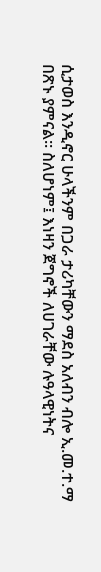ሲታወስ እንዲኖር ሁላችንም በጋራ ታሪካቸውን ማደስ አለብን ብሎ ኢ.መ.ተ.ማ በጽኑ ያምናል። ስለሆነም፤ እነዛን ጀግኖች ለሀገራቸው ሉዓላዊነትና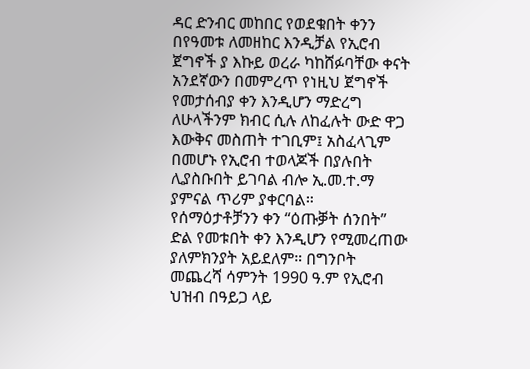ዳር ድንብር መከበር የወደቁበት ቀንን በየዓመቱ ለመዘከር እንዲቻል የኢሮብ ጀግኖች ያ እኩይ ወረራ ካከሸፉባቸው ቀናት አንደኛውን በመምረጥ የነዚህ ጀግኖች የመታሰብያ ቀን እንዲሆን ማድረግ ለሁላችንም ክብር ሲሉ ለከፈሉት ውድ ዋጋ እውቅና መስጠት ተገቢም፤ አስፈላጊም በመሆኑ የኢሮብ ተወላጆች በያሉበት ሊያስቡበት ይገባል ብሎ ኢ.መ.ተ.ማ ያምናል ጥሪም ያቀርባል።
የሰማዕታቶቻንን ቀን “ዕጡቓት ሰንበት” ድል የመቱበት ቀን እንዲሆን የሚመረጠው ያለምክንያት አይደለም። በግንቦት መጨረሻ ሳምንት 1990 ዓ.ም የኢሮብ ህዝብ በዓይጋ ላይ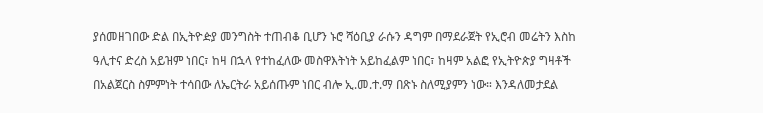ያሰመዘገበው ድል በኢትዮዽያ መንግስት ተጠብቆ ቢሆን ኑሮ ሻዕቢያ ራሱን ዳግም በማደራጀት የኢሮብ መሬትን እስከ ዓሊተና ድረስ አይዝም ነበር፣ ከዛ በኋላ የተከፈለው መስዋእትነት አይከፈልም ነበር፣ ከዛም አልፎ የኢትዮጵያ ግዛቶች በአልጀርስ ስምምነት ተሳበው ለኤርትራ አይሰጡም ነበር ብሎ ኢ.መ.ተ.ማ በጽኑ ስለሚያምን ነው። እንዳለመታደል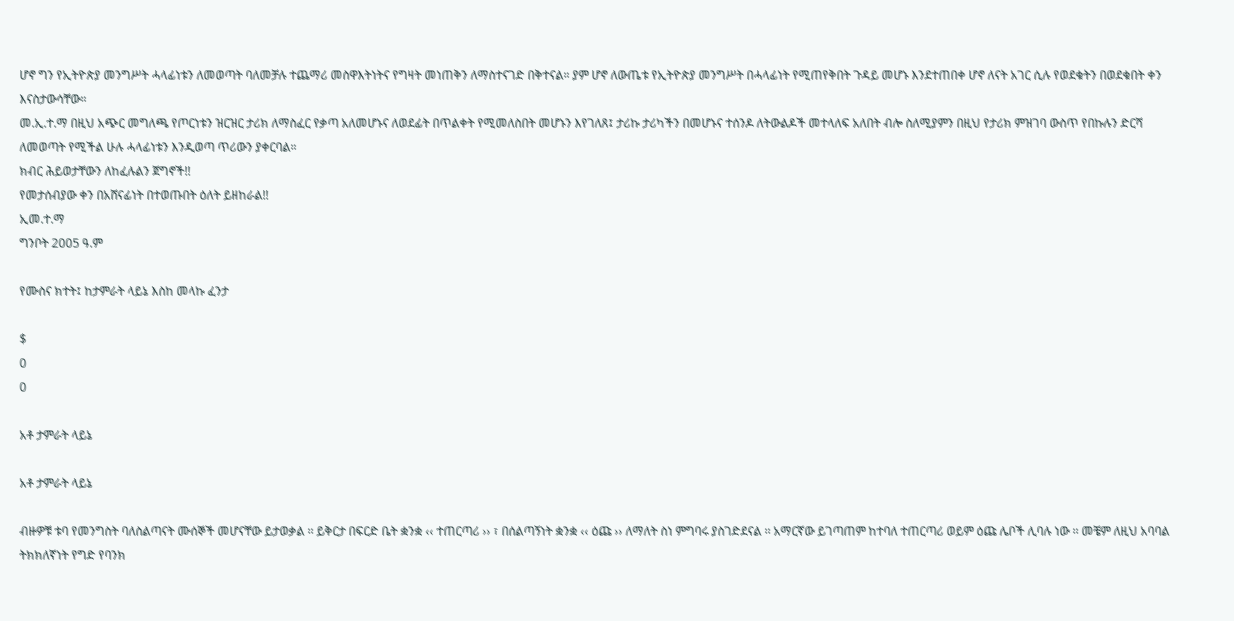ሆኖ ግን የኢትዮጵያ መንግሥት ሓላፊነቱን ለመወጣት ባለመቻሉ ተጨማሪ መስዋእትነትና የግዛት መነጠቅን ለማስተናገድ በቅተናል። ያም ሆኖ ለውጤቱ የኢትዮጵያ መንግሥት በሓላፊነት የሚጠየቅበት ጉዳይ መሆኑ እንደተጠበቀ ሆኖ ለናት አገር ሲሉ የወደቁትን በወደቁበት ቀን እናስታውሳቸው።
መ.ኢ.ተ.ማ በዚህ አጭር መግለጫ የጦርነቱን ዝርዝር ታሪክ ለማስፈር የቃጣ አለመሆኑና ለወደፊት በጥልቀት የሚመለስበት መሆኑን እየገለጸ፤ ታሪኩ ታሪካችን በመሆኑና ተሰንዶ ለትውልዶች መተላለፍ አለበት ብሎ ስለሚያምን በዚህ የታሪክ ምዝገባ ውስጥ የበኩሉን ድርሻ ለመወጣት የሚችል ሁሉ ሓላፊነቱን እንዲወጣ ጥሪውን ያቀርባል።
ክብር ሕይወታቸውን ለከፈሉልን ጀግኖች!!
የመታሰብያው ቀን በአሸናፊነት በተወጡበት ዕለት ይዘከራል!!
ኢመ.ተ.ማ
ግንቦት 2005 ዓ.ም

የሙስና ክተት፤ ከታምራት ላይኔ እስከ መላኩ ፈንታ

$
0
0

አቶ ታምራት ላይኔ

አቶ ታምራት ላይኔ

ብዙዎቹ ቱባ የመንግስት ባለስልጣናት ሙሰኞች መሆናቸው ይታወቃል ፡፡ ይቅርታ በፍርድ ቤት ቋንቋ ‹‹ ተጠርጣሪ ›› ፣ በሰልጣኝነት ቋንቋ ‹‹ ዕጩ ›› ለማለት ስነ ምግባሩ ያስገድደናል ፡፡ አማርኛው ይገጣጠም ከተባለ ተጠርጣሪ ወይም ዕጩ ሌቦች ሊባሉ ነው ፡፡ መቼም ለዚህ አባባል ትክክለኛነት የግድ የባንክ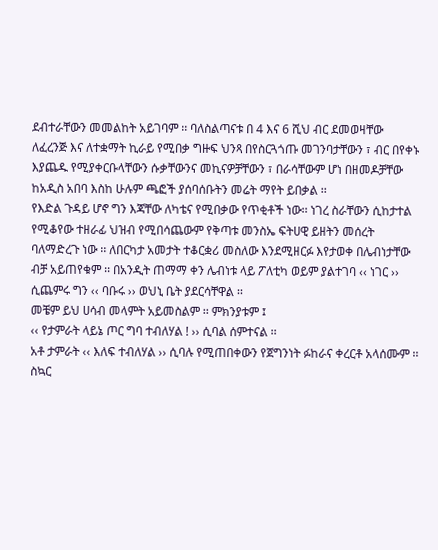ደብተራቸውን መመልከት አይገባም ፡፡ ባለስልጣናቱ በ 4 እና 6 ሺህ ብር ደመወዛቸው ለፈረንጅ እና ለተቋማት ኪራይ የሚበቃ ግዙፍ ህንጻ በየስርጓጎጡ መገንባታቸውን ፣ ብር በየቀኑ እያጨዱ የሚያቀርቡላቸውን ሱቃቸውንና መኪናዎቻቸውን ፣ በራሳቸውም ሆነ በዘመዶቻቸው ከአዲስ አበባ እስከ ሁሉም ጫፎች ያሰባሰቡትን መሬት ማየት ይበቃል ፡፡
የእድል ጉዳይ ሆኖ ግን እጃቸው ለካቴና የሚበቃው የጥቂቶች ነው፡፡ ነገረ ስራቸውን ሲከታተል የሚቆየው ተዘራፊ ህዝብ የሚበሳጨውም የቅጣቱ መንስኤ ፍትሀዊ ይዘትን መሰረት ባለማድረጉ ነው ፡፡ ለበርካታ አመታት ተቆርቋሪ መስለው እንደሚዘርፉ እየታወቀ በሌብነታቸው ብቻ አይጠየቁም ፡፡ በአንዲት ጠማማ ቀን ሌብነቱ ላይ ፖለቲካ ወይም ያልተገባ ‹‹ ነገር ›› ሲጨምሩ ግን ‹‹ ባቡሩ ›› ወህኒ ቤት ያደርሳቸዋል ፡፡
መቼም ይህ ሀሳብ መላምት አይመስልም ፡፡ ምክንያቱም ፤
‹‹ የታምራት ላይኔ ጦር ግባ ተብለሃል ! ›› ሲባል ሰምተናል ፡፡
አቶ ታምራት ‹‹ እለፍ ተብለሃል ›› ሲባሉ የሚጠበቀውን የጀግንነት ፉከራና ቀረርቶ አላሰሙም ፡፡ ስኳር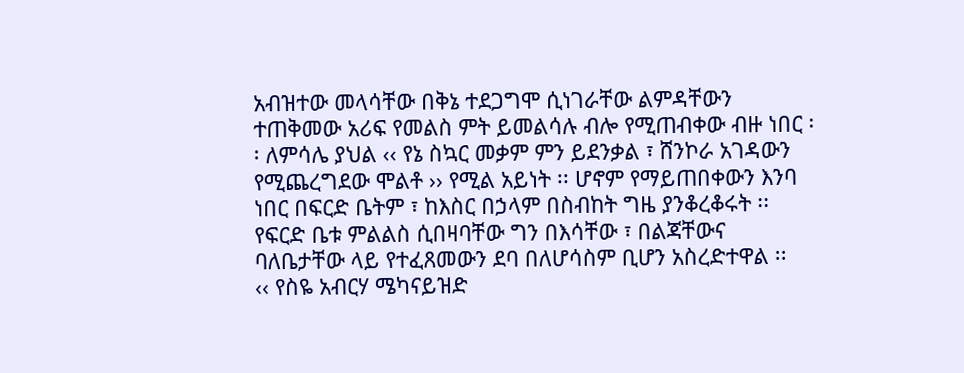አብዝተው መላሳቸው በቅኔ ተደጋግሞ ሲነገራቸው ልምዳቸውን ተጠቅመው አሪፍ የመልስ ምት ይመልሳሉ ብሎ የሚጠብቀው ብዙ ነበር ፡፡ ለምሳሌ ያህል ‹‹ የኔ ስኳር መቃም ምን ይደንቃል ፣ ሸንኮራ አገዳውን የሚጨረግደው ሞልቶ ›› የሚል አይነት ፡፡ ሆኖም የማይጠበቀውን እንባ ነበር በፍርድ ቤትም ፣ ከእስር በኃላም በስብከት ግዜ ያንቆረቆሩት ፡፡ የፍርድ ቤቱ ምልልስ ሲበዛባቸው ግን በእሳቸው ፣ በልጃቸውና ባለቤታቸው ላይ የተፈጸመውን ደባ በለሆሳስም ቢሆን አስረድተዋል ፡፡
‹‹ የስዬ አብርሃ ሜካናይዝድ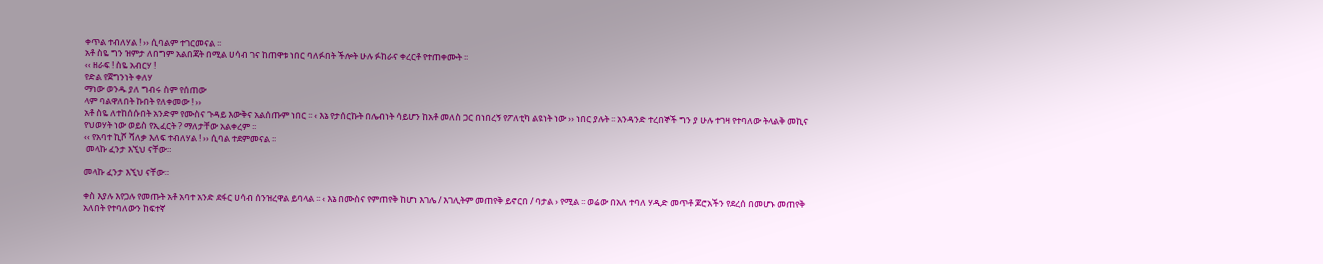ቀጥል ተብለሃል ! ›› ሲባልም ተገርመናል ፡፡
አቶ ስዬ ግን ዝምታ ለበግም አልበጃት በሚል ሀሳብ ገና ከጠዋቱ ነበር ባለፉበት ችሎት ሁሉ ፉከራና ቀረርቶ የተጠቀሙት ፡፡
‹‹ ዘራፍ ! ስዬ አብርሃ !
የድል የጀግንነት ቀለሃ
ማነው ወንዱ ያለ ግብሩ ስም የሰጠው
ላም ባልዋለበት ኩበት የለቀመው ! ››
አቶ ስዬ ለተከሰሱበት አንድም የሙስና ጉዳይ እውቅና አልሰጡም ነበር ፡፡ ‹ እኔ የታሰርኩት በሌብነት ሳይሆን ከአቶ መለስ ጋር በነበረኝ የፖለቲካ ልዩነት ነው ›› ነበር ያሉት ፡፡ አንዳንድ ተረበኞች ግን ያ ሁሉ ተገዛ የተባለው ትላልቅ መኪና የህወሃት ነው ወይስ የኢፈርት ? ማለታቸው አልቀረም ፡፡
‹‹ የአባተ ኪሾ ሻለቃ እለፍ ተብለሃል ! ›› ሲባል ተደምመናል ፡፡
 መላኩ ፈንታ እኚህ ናቸው።

መላኩ ፈንታ እኚህ ናቸው።

ቀስ እያሉ እየጋሉ የመጡት አቶ አባተ አንድ ደፋር ሀሳብ ሰንዝረዋል ይባላል ፡፡ ‹ እኔ በሙስና የምጠየቅ ከሆነ እገሌ / እገሊትም መጠየቅ ይኖርበ / ባታል › የሚል ፡፡ ወሬው በአለ ተባለ ሃዲድ መጥቶ ጆሮአችን የደረሰ በመሆኑ መጠየቅ አለበት የተባለውን ከፍተኛ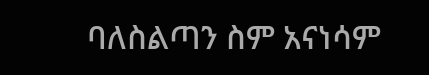ባለስልጣን ስም አናነሳም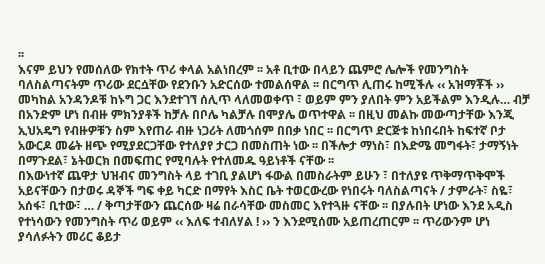፡፡
እናም ይህን የመሰለው የክተት ጥሪ ቀላል አልነበረም ፡፡ አቶ ቢተው በላይን ጨምሮ ሌሎች የመንግስት ባለስልጣናትም ጥሪው ደርሷቸው የደንቡን አድርሰው ተመልሰዋል ፡፡ በርግጥ ሊጠሩ ከሚችሉ ‹‹ አዝማቾች ›› መካከል አንዳንዶቹ ከኑግ ጋር እንደተገኘ ሰሊጥ ላለመወቀጥ ፣ ወይም ምን ያለበት ምን አይችልም እንዲሉ… ብቻ በአንድም ሆነ በብዙ ምክንያቶች ከቻሉ በቦሌ ካልቻሉ በሞያሌ ወጥተዋል ፡፡ በዚህ መልኩ መውጣታቸው እንጂ ኢህአዴግ የብዙዎቹን ስም እየጠራ ብዙ ነጋሪት ለመጎሰም በበቃ ነበር ፡፡ በርግጥ ድርጅቱ ከነበሩበት ከፍተኛ ቦታ አውርዶ መሬት ዘጭ የሚያደርጋቸው የተለያየ ታርጋ በመስጠት ነው ፡፡ በችሎታ ማነስ፣ በእድሜ መግፋት፣ ታማኝነት በማጉደል፣ ኔትወርክ በመፍጠር የሚባሉት የተለመዱ ዓይነቶች ናቸው ፡፡
በእውነተኛ ጨዋታ ህዝብና መንግስት ላይ ተገቢ ያልሆነ ፋውል በመስራትም ይሁን ፣ በተለያዩ ጥቅማጥቅሞች አይናቸውን በታወሩ ዳኞች ግፍ ቀይ ካርድ በማየት እስር ቤት ተወርውረው የነበሩት ባለስልጣናት / ታምራት፣ ስዬ፣ አሰፋ፣ ቢተው፣ … / ቅጣታቸውን ጨርሰው ዛሬ በራሳቸው መስመር እየተጓዙ ናቸው ፡፡ በያሉበት ሆነው እንደ አዲስ የተነሳውን የመንግስት ጥሪ ወይም ‹‹ እለፍ ተብለሃል ! ›› ን እንደሚሰሙ አይጠረጠርም ፡፡ ጥሪውንም ሆነ ያሳለፉትን መሪር ቆይታ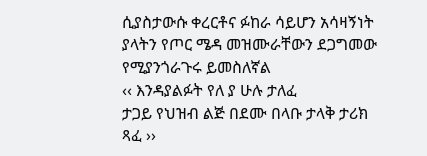ሲያስታውሱ ቀረርቶና ፉከራ ሳይሆን አሳዛኝነት ያላትን የጦር ሜዳ መዝሙራቸውን ደጋግመው የሚያንጎራጉሩ ይመስለኛል
‹‹ እንዳያልፉት የለ ያ ሁሉ ታለፈ
ታጋይ የህዝብ ልጅ በደሙ በላቡ ታላቅ ታሪክ ጻፈ ››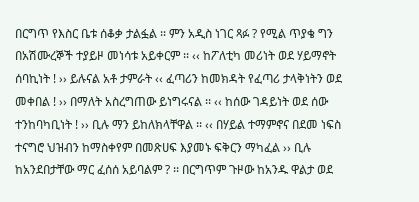በርግጥ የእስር ቤቱ ሰቆቃ ታልፏል ፡፡ ምን አዲስ ነገር ጻፉ ? የሚል ጥያቄ ግን በአሽሙረኞች ተያይዞ መነሳቱ አይቀርም ፡፡ ‹‹ ከፖለቲካ መሪነት ወደ ሃይማኖት ሰባኪነት ! ›› ይሉናል አቶ ታምራት ‹‹ ፈጣሪን ከመክዳት የፈጣሪ ታላቅነትን ወደ መቀበል ! ›› በማለት አስረግጠው ይነግሩናል ፡፡ ‹‹ ከሰው ገዳይነት ወደ ሰው ተንከባካቢነት ! ›› ቢሉ ማን ይከለክላቸዋል ፡፡ ‹‹ በሃይል ተማምኖና በደመ ነፍስ ተናግሮ ህዝብን ከማስቀየም በመጽሀፍ እያመኑ ፍቅርን ማካፈል ›› ቢሉ ከአንደበታቸው ማር ፈሰሰ አይባልም ? ፡፡ በርግጥም ጉዞው ከአንዱ ዋልታ ወደ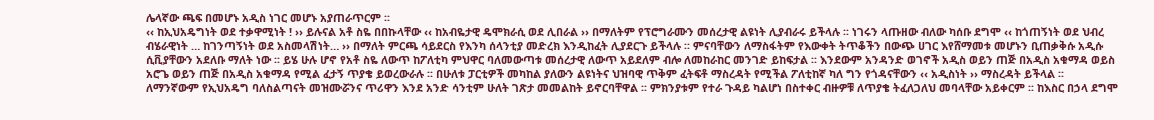ሌላኛው ጫፍ በመሆኑ አዲስ ነገር መሆኑ አያጠራጥርም ፡፡
‹‹ ከኢህአዴግነት ወደ ተቃዋሚነት ! ›› ይሉናል አቶ ስዬ በበኩላቸው ‹‹ ከአብዬታዊ ዴሞክራሲ ወደ ሊበራል ›› በማለትም የፕሮግራሙን መሰረታዊ ልዩነት ሊያብራሩ ይችላሉ ፡፡ ነገሩን ላጡዘው ብለው ካሰቡ ደግሞ ‹‹ ከጎጠኝነት ወደ ህብረ ብሄራዊነት … ከገንጣኝነት ወደ አስመላሽነት… ›› በማለት ምርጫ ሳይደርስ የእንካ ሰላንቲያ መድረክ እንዲከፈት ሊያደርጉ ይችላሉ ፡፡ ምናባቸውን ለማስፋትም የእውቀት ትጥቆችን በውጭ ሀገር እየሸማመቱ መሆኑን ቢጠቃቅሱ አዲሱ ሲቪያቸውን አደለቡ ማለት ነው ፡፡ ይሄ ሁሉ ሆኖ የአቶ ስዬ ለውጥ ከፖለቲካ ምህዋር ባለመውጣቱ መሰረታዊ ለውጥ አይደለም ብሎ ለመከራከር መንገድ ይከፍታል ፡፡ እንደውም አንዳንድ ወገኖች አዲስ ወይን ጠጅ በአዲስ አቁማዳ ወይስ አሮጌ ወይን ጠጅ በአዲስ አቁማዳ የሚል ፈታኝ ጥያቄ ይወረውራሉ ፡፡ በሁለቱ ፓርቲዎች መካከል ያለውን ልዩነትና ህዝባዊ ጥቅም ፈትፍቶ ማስረዳት የሚችል ፖለቲከኛ ካለ ግን የጎዳናቸውን ‹‹ አዲስነት ›› ማስረዳት ይችላል ፡፡
ለማንኛውም የኢህአዴግ ባለስልጣናት መዝሙሯንና ጥሪዋን እንደ አንድ ሳንቲም ሁለት ገጽታ መመልከት ይኖርባቸዋል ፡፡ ምክንያቱም የተራ ጉዳይ ካልሆነ በስተቀር ብዙዎቹ ለጥያቄ ትፈለጋለህ መባላቸው አይቀርም ፡፡ ከእስር በኃላ ደግሞ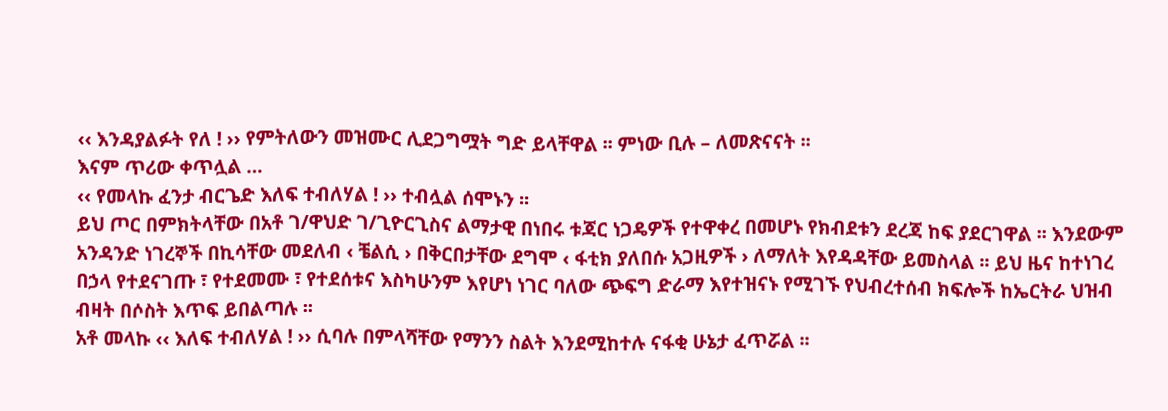‹‹ እንዳያልፉት የለ ! ›› የምትለውን መዝሙር ሊደጋግሟት ግድ ይላቸዋል ፡፡ ምነው ቢሉ – ለመጽናናት ፡፡
እናም ጥሪው ቀጥሏል …
‹‹ የመላኩ ፈንታ ብርጌድ እለፍ ተብለሃል ! ›› ተብሏል ሰሞኑን ፡፡
ይህ ጦር በምክትላቸው በአቶ ገ/ዋህድ ገ/ጊዮርጊስና ልማታዊ በነበሩ ቱጃር ነጋዴዎች የተዋቀረ በመሆኑ የክብደቱን ደረጃ ከፍ ያደርገዋል ፡፡ እንደውም አንዳንድ ነገረኞች በኪሳቸው መደለብ ‹ ቼልሲ › በቅርበታቸው ደግሞ ‹ ፋቲክ ያለበሱ አጋዚዎች › ለማለት እየዳዳቸው ይመስላል ፡፡ ይህ ዜና ከተነገረ በኃላ የተደናገጡ ፣ የተደመሙ ፣ የተደሰቱና እስካሁንም እየሆነ ነገር ባለው ጭፍግ ድራማ እየተዝናኑ የሚገኙ የህብረተሰብ ክፍሎች ከኤርትራ ህዝብ ብዛት በሶስት እጥፍ ይበልጣሉ ፡፡
አቶ መላኩ ‹‹ እለፍ ተብለሃል ! ›› ሲባሉ በምላሻቸው የማንን ስልት እንደሚከተሉ ናፋቂ ሁኔታ ፈጥሯል ፡፡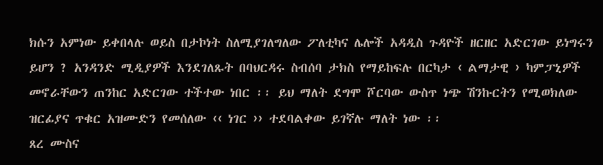ክሱን አምነው ይቀበላሉ ወይስ በታኮነት ስለሚያገለግለው ፖለቲካና ሌሎች አዳዲስ ጉዳዮች ዘርዘር አድርገው ይነግሩን ይሆን ? አንዳንድ ሚዲያዎች እንደገለጹት በባህርዳሩ ስብሰባ ታክስ የማይከፍሉ በርካታ ‹ ልማታዊ › ካምፓኒዎች መኖራቸውን ጠንከር አድርገው ተችተው ነበር ፡፡ ይህ ማለት ደግሞ ሾርባው ውስጥ ነጭ ሽንኩርትን የሚወክለው ዝርፊያና ጥቁር አዝሙድን የመሰለው ‹‹ ነገር ›› ተደባልቀው ይገኛሉ ማለት ነው ፡፡
ጸረ ሙስና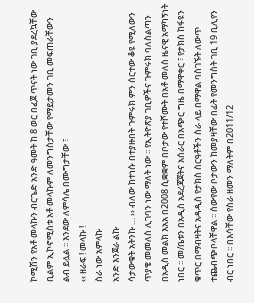ኮሚሽን የአቶ መላኩን ብርጌድ አንድ ዓመት ከ 8 ወር በፈጀ ጥናት ነው ገቢ ያደረኳቸው ቢልም ኢኮኖሚስቱ አቶ መላኩም ለመንግስታቸው የማይታመን ገቢ መፍጠራቸውን ልብ ይሏል ፡፡ እንደው ለምሳሌ በሙግታቸው ፣
‹‹ ዘራፍ ! መላኩ !
ስራ ነው አምላኩ
አንድ እንጀራ ልኩ
ሳታውቁት አትንኩ … ›› ብለው ከተነሱ በተያዙበት ጉምሩክ ምን ሰርተው ቆዩ የሚለውን ጥያቄ መመለስ ሊገባን ነው ማለት ነው ፡፡ የኢትዮጽያ ገቢዎችና ጉምሩክ ባለስልጣን በአዲስ መልክ እአአ በ2008 ሲቋቋም በቦታው የተሾሙት በአቶ መለስ ዜናዊ አማካኝነት ነበር ፡፡ መ/ቤቱን በአዲስ አደረጃጀትና አሰራር በአጭር ግዜ በማዋቀር ፣ የታክስ ከፋዩን ቁጥር በማብዛትና አዳዲስ የታክስ ስርዓቶችን ስራ ላይ በማዋል ባስገኙት ለውጥ ተጨብጭቦላቸዋል ፡፡ ሰውየው ቦታውን ከመያዛቸው በፊት የመንግስት ገቢ 19 ቢሊየን ብር ነበር ፡፡ በእሳቸው የስራ ዘመን ማለትም በ2011/12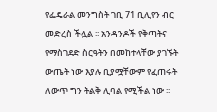የፌዴራል መንግስት ገቢ 71 ቢሊየን ብር መድረስ ችሏል ፡፡ አንዳንዶች የቅጣትና የማስገደድ ስርዓትን በመከተላቸው ያገኙት ውጤት ነው እያሉ ቢያሟቸውም የፈጠሩት ለውጥ ግን ትልቅ ሊባል የሚችል ነው ፡፡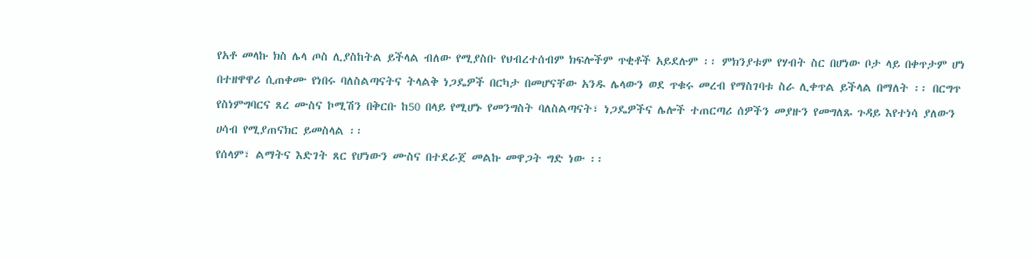የአቶ መላኩ ክስ ሌላ ጦስ ሊያስከትል ይችላል ብለው የሚያስቡ የህብረተሰብም ክፍሎችም ጥቂቶች አይደሉም ፡፡ ምክንያቱም የሃብት ስር በሆነው ቦታ ላይ በቀጥታም ሆነ በተዘዋዋሪ ሲጠቀሙ የነበሩ ባለስልጣናትና ትላልቅ ነጋዴዎች በርካታ በመሆናቸው አንዱ ሌላውን ወደ ጥቁሩ መረብ የማስገባቱ ስራ ሊቀጥል ይችላል በማለት ፡፡ በርግጥ የስነምግባርና ጸረ ሙስና ኮሚሽን በቅርቡ ከ50 በላይ የሚሆኑ የመንግስት ባለስልጣናት፣ ነጋዴዎችና ሌሎች ተጠርጣሪ ሰዎችን መያዙን የመግለጹ ጉዳይ እየተነሳ ያለውን ሀሳብ የሚያጠናክር ይመስላል ፡፡
የሰላም፣ ልማትና እድገት ጸር የሆነውን ሙስና በተደራጀ መልኩ መዋጋት ግድ ነው ፡፡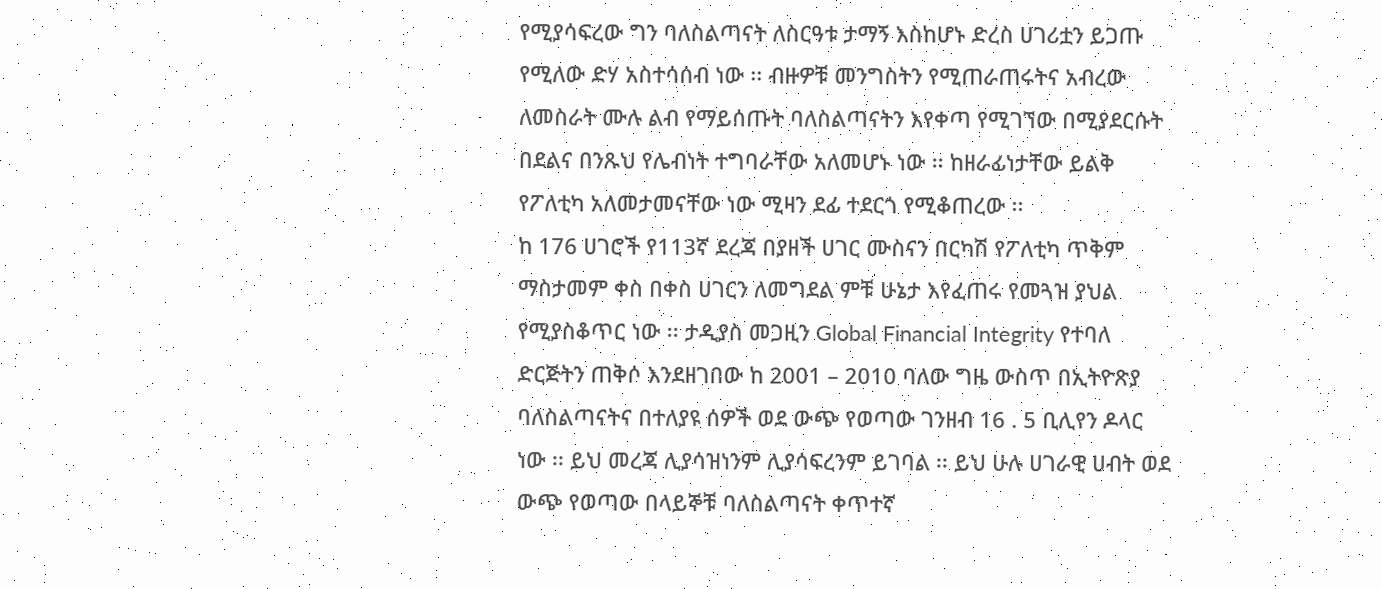የሚያሳፍረው ግን ባለስልጣናት ለስርዓቱ ታማኝ እስከሆኑ ድረስ ሀገሪቷን ይጋጡ የሚለው ድሃ አስተሳሰብ ነው ፡፡ ብዙዎቹ መንግስትን የሚጠራጠሩትና አብረው ለመስራት ሙሉ ልብ የማይሰጡት ባለስልጣናትን እየቀጣ የሚገኘው በሚያደርሱት በደልና በንጹህ የሌብነት ተግባራቸው አለመሆኑ ነው ፡፡ ከዘራፊነታቸው ይልቅ የፖለቲካ አለመታመናቸው ነው ሚዛን ደፊ ተደርጎ የሚቆጠረው ፡፡
ከ 176 ሀገሮች የ113ኛ ደረጃ በያዘች ሀገር ሙስናን በርካሽ የፖለቲካ ጥቅም ማስታመም ቀስ በቀስ ሀገርን ለመግደል ምቹ ሁኔታ እየፈጠሩ የመጓዝ ያህል የሚያስቆጥር ነው ፡፡ ታዲያስ መጋዚን Global Financial Integrity የተባለ ድርጅትን ጠቅሶ እንደዘገበው ከ 2001 – 2010 ባለው ግዜ ውስጥ በኢትዮጽያ ባለስልጣናትና በተለያዩ ሰዎች ወደ ውጭ የወጣው ገንዘብ 16 . 5 ቢሊየን ዶላር ነው ፡፡ ይህ መረጃ ሊያሳዝነንም ሊያሳፍረንም ይገባል ፡፡ ይህ ሁሉ ሀገራዊ ሀብት ወደ ውጭ የወጣው በላይኞቹ ባለስልጣናት ቀጥተኛ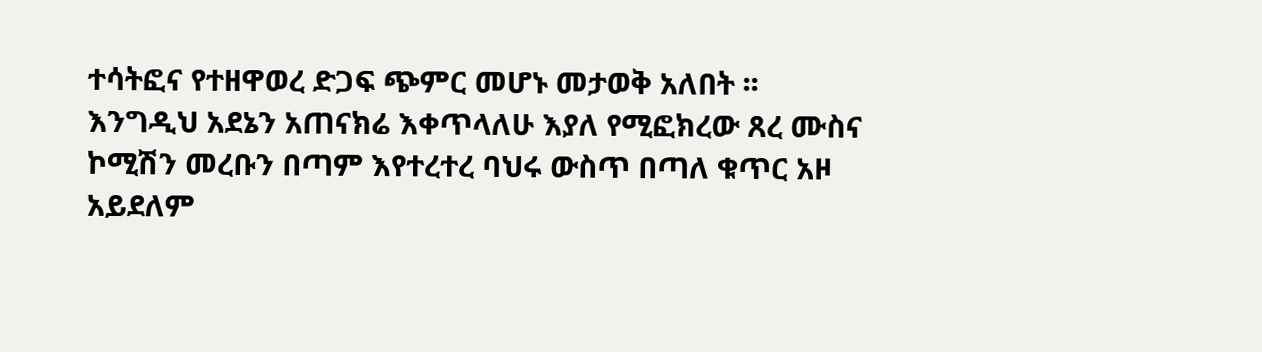ተሳትፎና የተዘዋወረ ድጋፍ ጭምር መሆኑ መታወቅ አለበት ፡፡
እንግዲህ አደኔን አጠናክሬ እቀጥላለሁ እያለ የሚፎክረው ጸረ ሙስና ኮሚሽን መረቡን በጣም እየተረተረ ባህሩ ውስጥ በጣለ ቁጥር አዞ አይደለም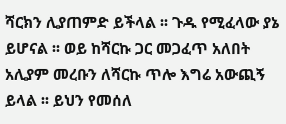ሻርክን ሊያጠምድ ይችላል ፡፡ ጉዱ የሚፈላው ያኔ ይሆናል ፡፡ ወይ ከሻርኩ ጋር መጋፈጥ አለበት አሊያም መረቡን ለሻርኩ ጥሎ እግሬ አውጪኝ ይላል ፡፡ ይህን የመሰለ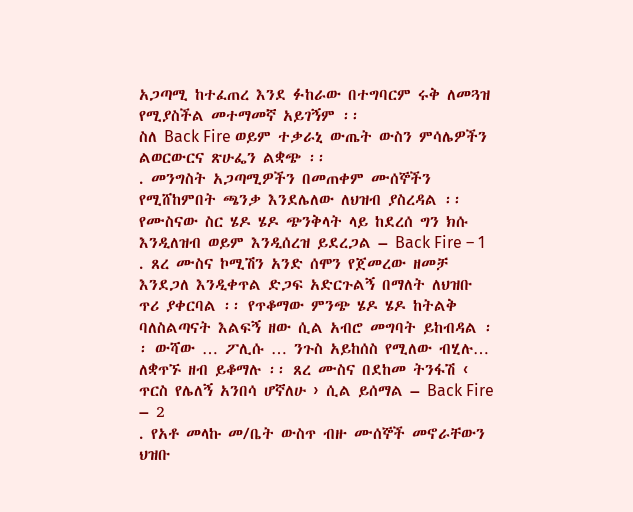አጋጣሚ ከተፈጠረ እንደ ፉከራው በተግባርም ሩቅ ለመጓዝ የሚያስችል መተማመኛ አይገኝም ፡፡
ስለ Back Fire ወይም ተቃራኒ ውጤት ውስን ምሳሌዎችን ልወርውርና ጽሁፌን ልቋጭ ፡፡
. መንግስት አጋጣሚዎችን በመጠቀም ሙሰኞችን የሚሸከምበት ጫንቃ እንደሌለው ለህዝብ ያስረዳል ፡፡ የሙስናው ስር ሄዶ ሄዶ ጭንቅላት ላይ ከደረሰ ግን ክሱ እንዲለዝብ ወይም እንዲሰረዝ ይደረጋል – Back Fire – 1
. ጸረ ሙስና ኮሚሽን አንድ ሰሞን የጀመረው ዘመቻ እንደጋለ እንዲቀጥል ድጋፍ አድርጉልኝ በማለት ለህዝቡ ጥሪ ያቀርባል ፡፡ የጥቆማው ምንጭ ሄዶ ሄዶ ከትልቅ ባለስልጣናት እልፍኝ ዘው ሲል አብሮ መግባት ይከብዳል ፡፡ ውሻው … ፖሊሱ … ንጉስ አይከሰስ የሚለው ብሂሉ… ለቋጥኙ ዘብ ይቆማሉ ፡፡ ጸረ ሙስና በደከመ ትንፋሽ ‹ ጥርስ የሌለኝ አንበሳ ሆኛለሁ › ሲል ይሰማል – Back Fire – 2
. የአቶ መላኩ መ/ቤት ውስጥ ብዙ ሙሰኞች መኖራቸውን ህዝቡ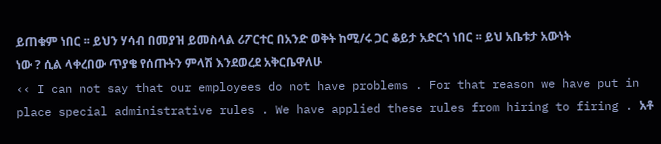ይጠቁም ነበር ፡፡ ይህን ሃሳብ በመያዝ ይመስላል ሪፖርተር በአንድ ወቅት ከሚ/ሩ ጋር ቆይታ አድርጎ ነበር ፡፡ ይህ አቤቱታ አውነት ነው ? ሲል ላቀረበው ጥያቄ የሰጡትን ምላሽ እንደወረደ አቅርቤዋለሁ
‹‹ I can not say that our employees do not have problems . For that reason we have put in place special administrative rules . We have applied these rules from hiring to firing . አቶ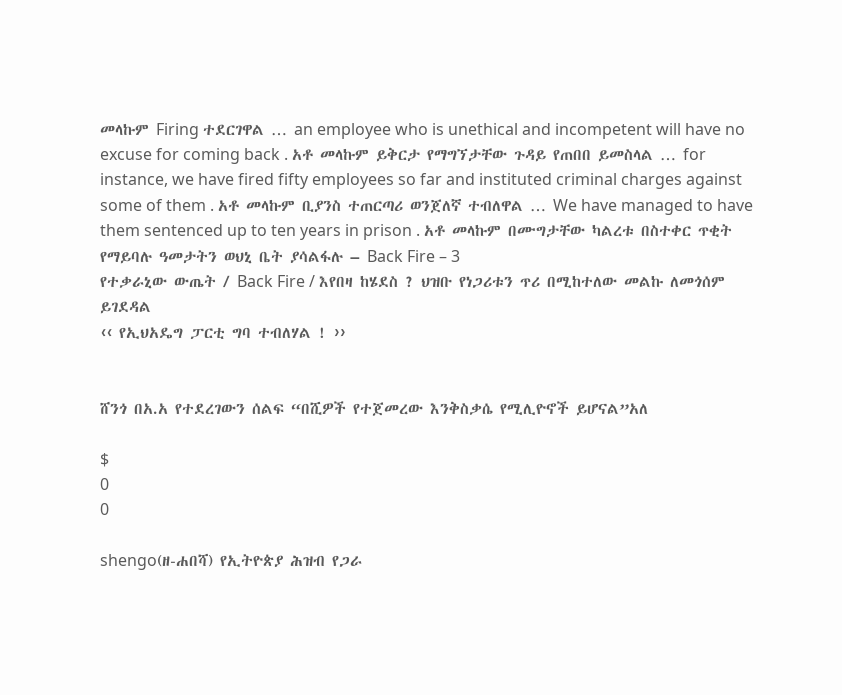መላኩም Firing ተደርገዋል … an employee who is unethical and incompetent will have no excuse for coming back . አቶ መላኩም ይቅርታ የማግኘታቸው ጉዳይ የጠበበ ይመስላል … for instance, we have fired fifty employees so far and instituted criminal charges against some of them . አቶ መላኩም ቢያንስ ተጠርጣሪ ወንጀለኛ ተብለዋል … We have managed to have them sentenced up to ten years in prison . አቶ መላኩም በሙግታቸው ካልረቱ በስተቀር ጥቂት የማይባሉ ዓመታትን ወህኒ ቤት ያሳልፋሉ – Back Fire – 3
የተቃራኒው ውጤት / Back Fire / እየበዛ ከሄደስ ? ህዝቡ የነጋሪቱን ጥሪ በሚከተለው መልኩ ለመጎሰም ይገደዳል
‹‹ የኢህአዴግ ፓርቲ ግባ ተብለሃል ! ››


ሸንጎ በአ.አ የተደረገውን ሰልፍ “በሺዎች የተጀመረው እንቅስቃሴ የሚሊዮኖች ይሆናል”አለ

$
0
0

shengo(ዘ-ሐበሻ) የኢትዮጵያ ሕዝብ የጋራ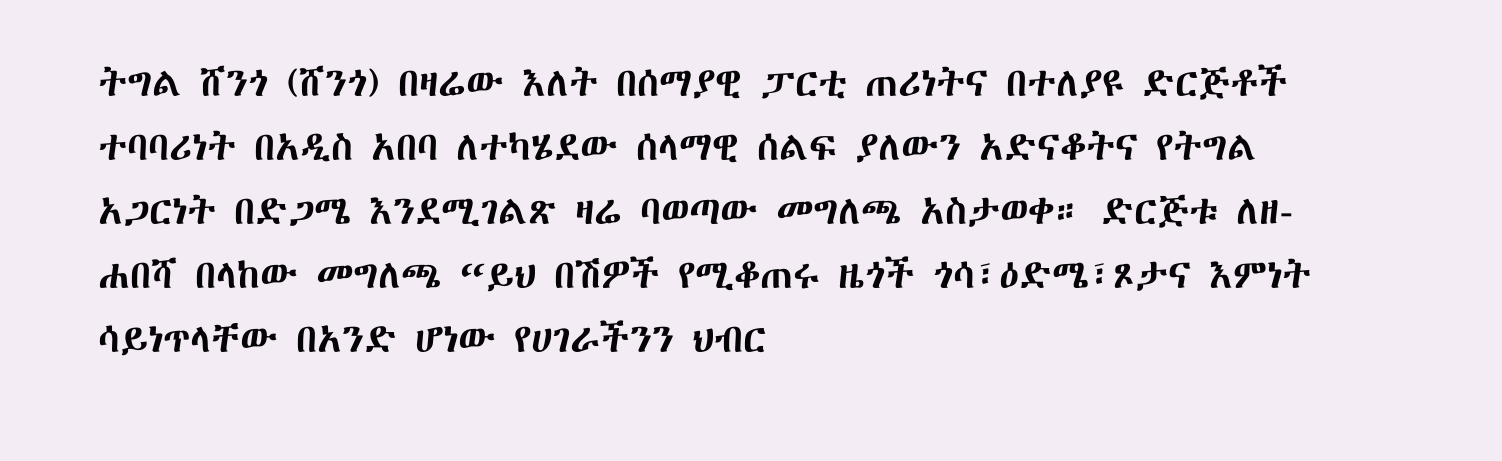ትግል ሸንጎ (ሸንጎ) በዛሬው እለት በሰማያዊ ፓርቲ ጠሪነትና በተለያዩ ድርጅቶች ተባባሪነት በአዲስ አበባ ለተካሄደው ሰላማዊ ሰልፍ ያለውን አድናቆትና የትግል አጋርነት በድጋሜ እንደሚገልጽ ዛሬ ባወጣው መግለጫ አስታወቀ። ድርጅቱ ለዘ-ሐበሻ በላከው መግለጫ “ይህ በሽዎች የሚቆጠሩ ዜጎች ጎሳ፣ዕድሜ፣ጾታና እምነት ሳይነጥላቸው በአንድ ሆነው የሀገራችንን ህብር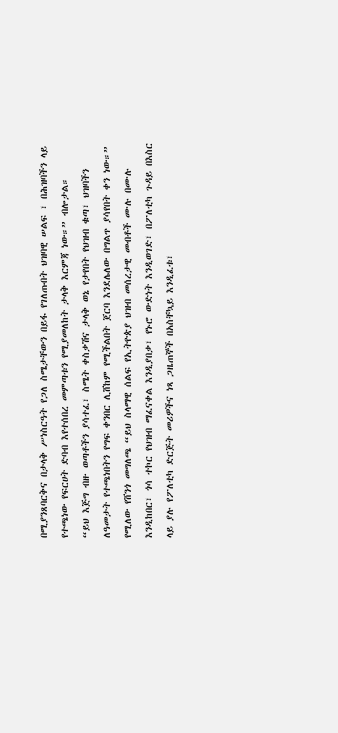በሚያንጸባርቅና በታላቅ ሥነስርዓት የጋለ ስሜታቸውን በይፋ የገለጡበት ህዝባዊ ሠልፍ ፣ በሕዝባችን ላይ የተጫነው የፍርሀት ድባብ እየተሰበረ መምጣቱን የሚያመለከት ታላቅ እርምጃ ነው።” ብሎታል።
“ይህ እጅግ ብዙ ወጣቶችን ያሳተፈ፣ ስሜት ቀስቃሽና ታላቅ ወኔ የታየበት የህዝብ ቁጣ፣ ህዝባችን ለዓመታት የተጫነበትን የግፍ ቀንበር ሊሸከም የሚችልበት ጀርባ እንደሌለው በግልጥ ያሳየበት ቀን ነው።” የሚለው የሸንጎ መግለጫ “ይህ ስላማዊ ሰልፍ የኢትዮጵያ ህዝብ መሰረታዊ መብቶች ሙሉ በሙሉ እንዲከበር፣ ጎሳ ተኮር የህዝብ ማፈናቀል እንዲያበቃ፣ የኑሮ ውድነት እንዲወገድ፣ በፖለቲካ ጉዳይ በእስር ላይ ያሉ የፖለቲካ ድርጅት መሪዎችና ነጻ ጋዜጠኞች በአስቸኳይ እንዲፈቱ፣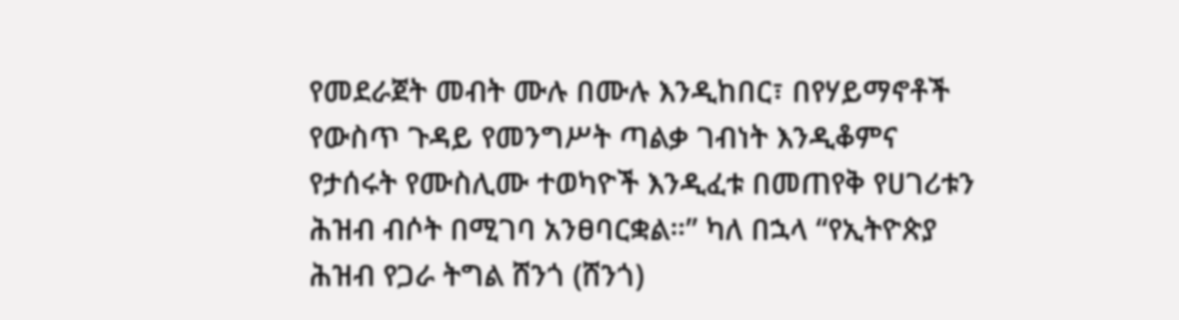የመደራጀት መብት ሙሉ በሙሉ እንዲከበር፣ በየሃይማኖቶች የውስጥ ጉዳይ የመንግሥት ጣልቃ ገብነት እንዲቆምና የታሰሩት የሙስሊሙ ተወካዮች እንዲፈቱ በመጠየቅ የሀገሪቱን ሕዝብ ብሶት በሚገባ አንፀባርቋል።” ካለ በኋላ “የኢትዮጵያ ሕዝብ የጋራ ትግል ሸንጎ (ሸንጎ)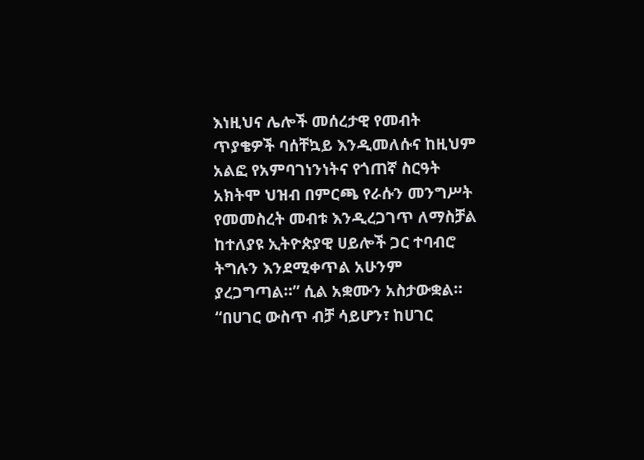እነዚህና ሌሎች መሰረታዊ የመብት ጥያቄዎች ባሰቸኳይ እንዲመለሱና ከዚህም አልፎ የአምባገነንነትና የጎጠኛ ስርዓት አክትሞ ህዝብ በምርጫ የራሱን መንግሥት የመመስረት መብቱ እንዲረጋገጥ ለማስቻል ከተለያዩ ኢትዮጵያዊ ሀይሎች ጋር ተባብሮ ትግሉን እንደሚቀጥል አሁንም ያረጋግጣል።” ሲል አቋሙን አስታውቋል።
“በሀገር ውስጥ ብቻ ሳይሆን፣ ከሀገር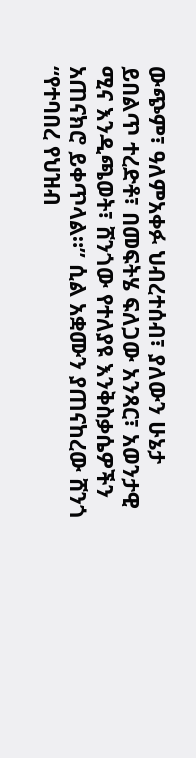ውጭም፣ ዓለምአቀፉ ህብረተሰብ፣ ያለውን ሁኔታ ይበልጥ ተረድቶ፣ በመፍትሄ ፍለጋው አንጻር፣ አወንታዊ ሚና እንዲጫወት፣ ሸንጎው የተለያዩ እንቅስቃሴዎችን አጠናክሮ ይቀጥላል።” ሲል አቋሙን ያጠናከረው ሸንጎ “የተባበረ የህዝብ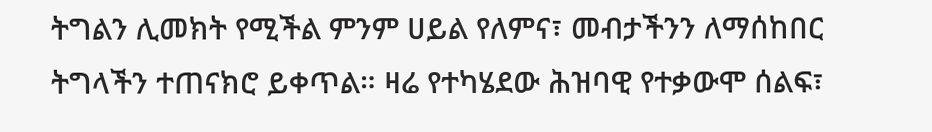ትግልን ሊመክት የሚችል ምንም ሀይል የለምና፣ መብታችንን ለማሰከበር ትግላችን ተጠናክሮ ይቀጥል። ዛሬ የተካሄደው ሕዝባዊ የተቃውሞ ሰልፍ፣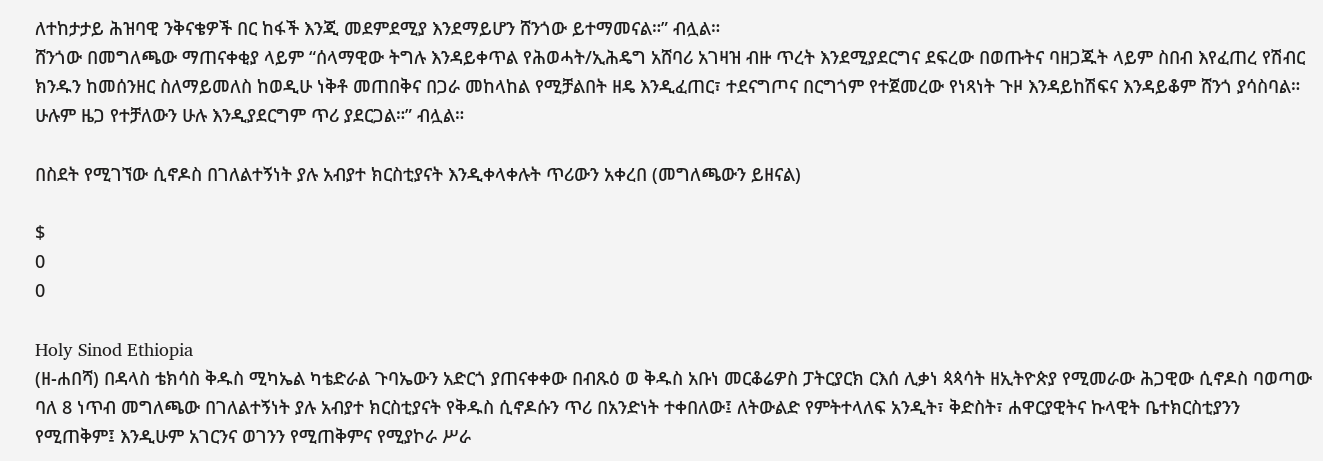ለተከታታይ ሕዝባዊ ንቅናቄዎች በር ከፋች እንጂ መደምደሚያ እንደማይሆን ሸንጎው ይተማመናል።” ብሏል።
ሸንጎው በመግለጫው ማጠናቀቂያ ላይም “ሰላማዊው ትግሉ እንዳይቀጥል የሕወሓት/ኢሕዴግ አሸባሪ አገዛዝ ብዙ ጥረት እንደሚያደርግና ደፍረው በወጡትና ባዘጋጁት ላይም ስበብ እየፈጠረ የሽብር ክንዱን ከመሰንዘር ስለማይመለስ ከወዲሁ ነቅቶ መጠበቅና በጋራ መከላከል የሚቻልበት ዘዴ እንዲፈጠር፣ ተደናግጦና በርግጎም የተጀመረው የነጻነት ጉዞ እንዳይከሽፍና እንዳይቆም ሸንጎ ያሳስባል። ሁሉም ዜጋ የተቻለውን ሁሉ እንዲያደርግም ጥሪ ያደርጋል።” ብሏል።

በስደት የሚገኘው ሲኖዶስ በገለልተኝነት ያሉ አብያተ ክርስቲያናት እንዲቀላቀሉት ጥሪውን አቀረበ (መግለጫውን ይዘናል)

$
0
0

Holy Sinod Ethiopia
(ዘ-ሐበሻ) በዳላስ ቴክሳስ ቅዱስ ሚካኤል ካቴድራል ጉባኤውን አድርጎ ያጠናቀቀው በብጹዕ ወ ቅዱስ አቡነ መርቆሬዎስ ፓትርያርክ ርእሰ ሊቃነ ጳጳሳት ዘኢትዮጵያ የሚመራው ሕጋዊው ሲኖዶስ ባወጣው ባለ 8 ነጥብ መግለጫው በገለልተኝነት ያሉ አብያተ ክርስቲያናት የቅዱስ ሲኖዶሱን ጥሪ በአንድነት ተቀበለው፤ ለትውልድ የምትተላለፍ አንዲት፣ ቅድስት፣ ሐዋርያዊትና ኩላዊት ቤተክርስቲያንን የሚጠቅም፤ እንዲሁም አገርንና ወገንን የሚጠቅምና የሚያኮራ ሥራ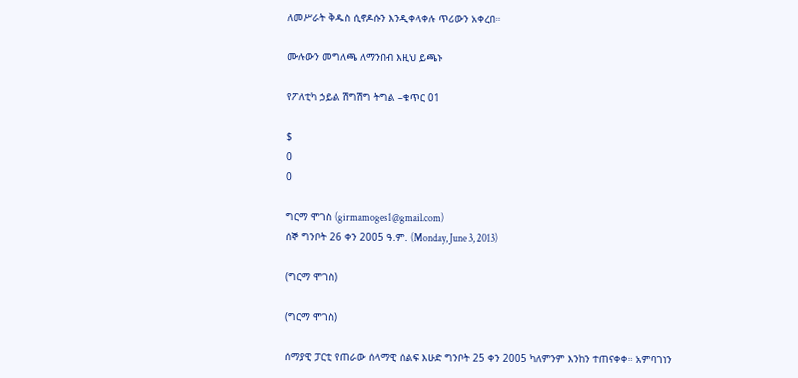ለመሥራት ቅዱስ ሲኖዶሱን እንዲቀላቀሉ ጥሪውን አቀረበ።

ሙሉውን መግለጫ ለማንበብ እዚህ ይጫኑ

የፖለቲካ ኃይል ሽግሽግ ትግል –ቁጥር 01

$
0
0

ግርማ ሞገስ (girmamoges1@gmail.com)
ሰኞ ግንቦት 26 ቀን 2005 ዓ.ም. (Monday, June 3, 2013)

(ግርማ ሞገስ)

(ግርማ ሞገስ)

ሰማያዊ ፓርቲ የጠራው ሰላማዊ ሰልፍ እሁድ ግንቦት 25 ቀን 2005 ካለምንም እንከን ተጠናቀቀ። አምባገነን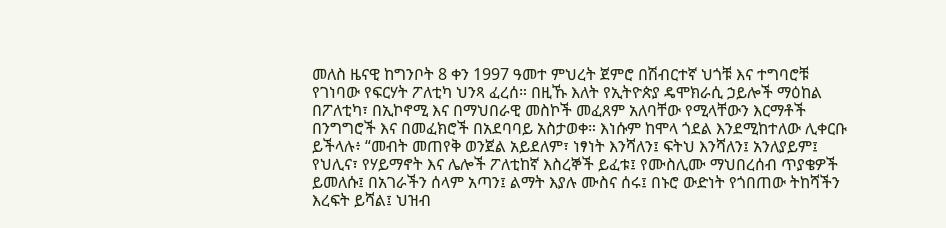መለስ ዜናዊ ከግንቦት 8 ቀን 1997 ዓመተ ምህረት ጀምሮ በሽብርተኛ ህጎቹ እና ተግባሮቹ የገነባው የፍርሃት ፖለቲካ ህንጻ ፈረሰ። በዚኹ እለት የኢትዮጵያ ዴሞክራሲ ኃይሎች ማዕከል በፖለቲካ፣ በኢኮኖሚ እና በማህበራዊ መስኮች መፈጸም አለባቸው የሚላቸውን እርማቶች በንግግሮች እና በመፈክሮች በአደባባይ አስታወቀ። እነሱም ከሞላ ጎደል እንደሚከተለው ሊቀርቡ ይችላሉ፥ “መብት መጠየቅ ወንጀል አይደለም፣ ነፃነት እንሻለን፤ ፍትህ እንሻለን፤ አንለያይም፤ የህሊና፣ የሃይማኖት እና ሌሎች ፖለቲከኛ እስረኞች ይፈቱ፤ የሙስሊሙ ማህበረሰብ ጥያቄዎች ይመለሱ፤ በአገራችን ሰላም አጣን፤ ልማት እያሉ ሙስና ሰሩ፤ በኑሮ ውድነት የጎበጠው ትከሻችን እረፍት ይሻል፤ ህዝብ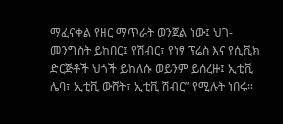ማፈናቀል የዘር ማጥራት ወንጀል ነው፤ ህገ-መንግስት ይከበር፤ የሽብር፣ የነፃ ፕሬስ እና የሲቪክ ድርጅቶች ህጎች ይከለሱ ወይንም ይሰረዙ፤ ኢቲቪ ሌባ፣ ኢቲቪ ውሸት፣ ኢቲቪ ሽብር” የሚሉት ነበሩ።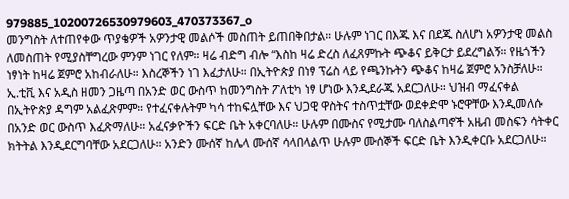979885_10200726530979603_470373367_o
መንግስት ለተጠየቀው ጥያቄዎች አዎንታዊ መልሶች መስጠት ይጠበቅበታል። ሁሉም ነገር በእጁ እና በደጁ ስለሆነ አዎንታዊ መልስ ለመስጠት የሚያስቸግረው ምንም ነገር የለም። ዛሬ ብድግ ብሎ “እስከ ዛሬ ድረስ ለፈጸምኩት ጭቆና ይቅርታ ይደረግልኝ። የዜጎችን ነፃነት ከዛሬ ጀምሮ አከብራለሁ። እስረኞችን ነገ እፈታለሁ። በኢትዮጵያ በነፃ ፕሬስ ላይ የጫንኩትን ጭቆና ከዛሬ ጀምሮ አንስቻለሁ። ኢ.ቲቪ እና አዲስ ዘመን ጋዜጣ በአንድ ወር ውስጥ ከመንግስት ፖለቲካ ነፃ ሆነው እንዲደራጁ አደርጋለሁ። ህዝብ ማፈናቀል በኢትዮጵያ ዳግም አልፈጽምም። የተፈናቀሉትም ካሳ ተከፍሏቸው እና ህጋዊ ዋስትና ተስጥቷቸው ወደቀድሞ ኑሮዋቸው እንዲመለሱ በአንድ ወር ውስጥ እፈጽማለሁ። አፈናቃዮችን ፍርድ ቤት አቀርባለሁ። ሁሉም በሙስና የሚታሙ ባለስልጣኖች አዜብ መስፍን ሳትቀር ክትትል እንዲደርግባቸው አደርጋለሁ። አንድን ሙሰኛ ከሌላ ሙሰኛ ሳላበላልጥ ሁሉም ሙሰኞች ፍርድ ቤት እንዲቀርቡ አደርጋለሁ።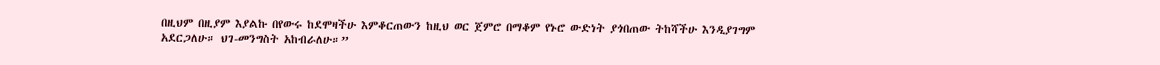በዚህም በዚያም እያልኩ በየውሩ ከደሞዛችሁ እምቆርጠውን ከዚህ ወር ጀምሮ በማቆም የኑሮ ውድነት ያጎበጠው ትከሻችሁ እንዲያገግም አደርጋለሁ። ህገ-መንግስት አከብራለሁ።”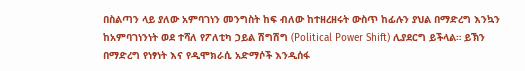በስልጣን ላይ ያለው አምባገነን መንግስት ከፍ ብለው ከተዘረዘሩት ውስጥ ከፊሉን ያህል በማድረግ እንኳን ከአምባገነንነት ወደ ተሻለ የፖለቲካ ኃይል ሽግሽግ (Political Power Shift) ሊያደርግ ይችላል። ይኽን በማድረግ የነፃነት እና የዲሞክራሲ አድማሶች እንዲሰፋ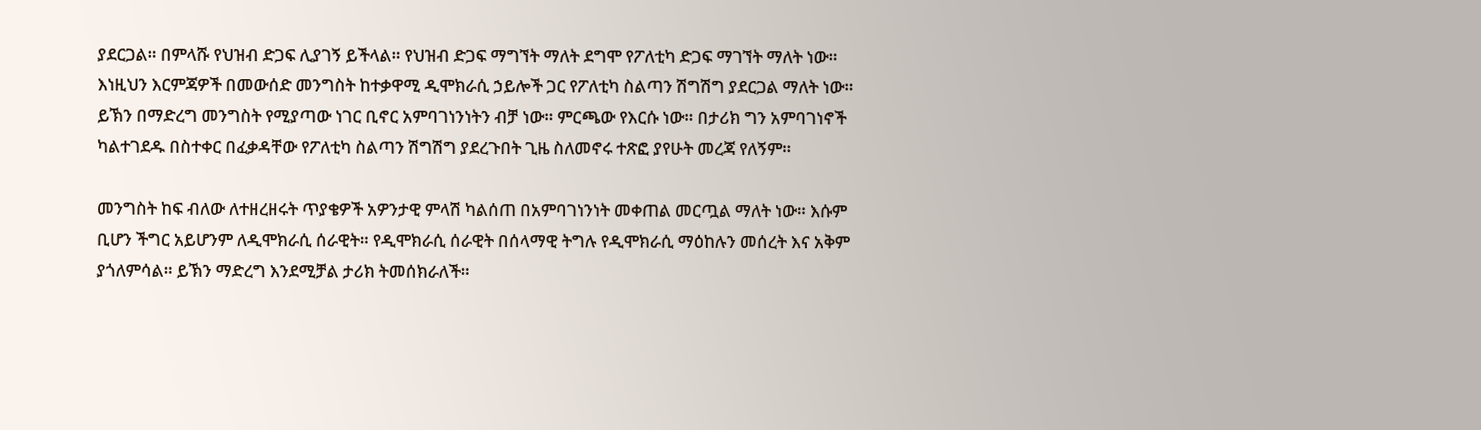ያደርጋል። በምላሹ የህዝብ ድጋፍ ሊያገኝ ይችላል። የህዝብ ድጋፍ ማግኘት ማለት ደግሞ የፖለቲካ ድጋፍ ማገኘት ማለት ነው። እነዚህን እርምጃዎች በመውሰድ መንግስት ከተቃዋሚ ዲሞክራሲ ኃይሎች ጋር የፖለቲካ ስልጣን ሽግሽግ ያደርጋል ማለት ነው። ይኽን በማድረግ መንግስት የሚያጣው ነገር ቢኖር አምባገነንነትን ብቻ ነው። ምርጫው የእርሱ ነው። በታሪክ ግን አምባገነኖች ካልተገደዱ በስተቀር በፈቃዳቸው የፖለቲካ ስልጣን ሽግሽግ ያደረጉበት ጊዜ ስለመኖሩ ተጽፎ ያየሁት መረጃ የለኝም።

መንግስት ከፍ ብለው ለተዘረዘሩት ጥያቄዎች አዎንታዊ ምላሽ ካልሰጠ በአምባገነንነት መቀጠል መርጧል ማለት ነው። እሱም ቢሆን ችግር አይሆንም ለዲሞክራሲ ሰራዊት። የዲሞክራሲ ሰራዊት በሰላማዊ ትግሉ የዲሞክራሲ ማዕከሉን መሰረት እና አቅም ያጎለምሳል። ይኽን ማድረግ እንደሚቻል ታሪክ ትመሰክራለች።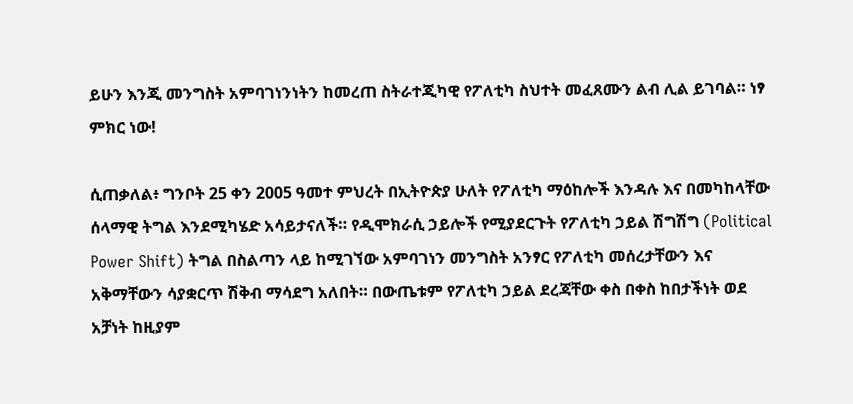ይሁን እንጂ መንግስት አምባገነንነትን ከመረጠ ስትራተጂካዊ የፖለቲካ ስህተት መፈጸሙን ልብ ሊል ይገባል። ነፃ ምክር ነው!

ሲጠቃለል፥ ግንቦት 25 ቀን 2005 ዓመተ ምህረት በኢትዮጵያ ሁለት የፖለቲካ ማዕከሎች እንዳሉ እና በመካከላቸው ሰላማዊ ትግል እንደሚካሄድ አሳይታናለች። የዲሞክራሲ ኃይሎች የሚያደርጉት የፖለቲካ ኃይል ሽግሽግ (Political Power Shift) ትግል በስልጣን ላይ ከሚገኘው አምባገነን መንግስት አንፃር የፖለቲካ መሰረታቸውን እና አቅማቸውን ሳያቋርጥ ሽቅብ ማሳደግ አለበት። በውጤቱም የፖለቲካ ኃይል ደረጃቸው ቀስ በቀስ ከበታችነት ወደ አቻነት ከዚያም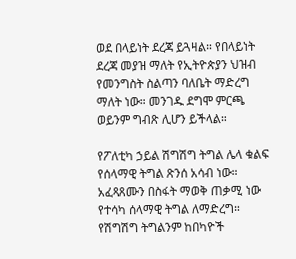ወደ በላይነት ደረጃ ይጓዛል። የበላይነት ደረጃ መያዝ ማለት የኢትዮጵያን ህዝብ የመንግስት ስልጣን ባለቤት ማድረግ ማለት ነው። መንገዱ ደግሞ ምርጫ ወይንም ግብጽ ሊሆን ይችላል።

የፖለቲካ ኃይል ሽግሽግ ትግል ሌላ ቁልፍ የሰላማዊ ትግል ጽንሰ አሳብ ነው። አፈጻጸሙን በስፋት ማወቅ ጠቃሚ ነው የተሳካ ሰላማዊ ትግል ለማድረግ። የሽግሽግ ትግልንም ከበካዮች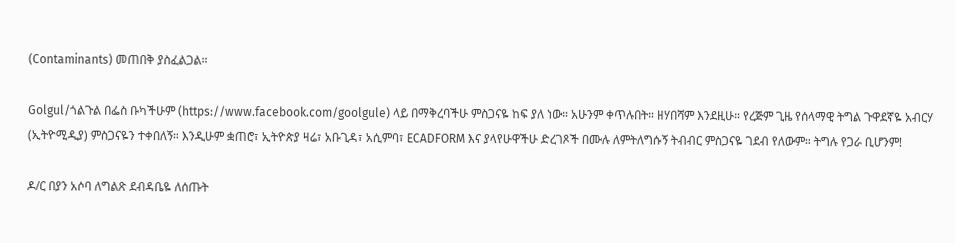(Contaminants) መጠበቅ ያስፈልጋል።

Golgul/ጎልጉል በፌስ ቡካችሁም (https://www.facebook.com/goolgule) ላይ በማቅረባችሁ ምስጋናዬ ከፍ ያለ ነው። አሁንም ቀጥሉበት። ዘሃበሻም እንደዚሁ። የረጅም ጊዜ የሰላማዊ ትግል ጉዋደኛዬ አብርሃ (ኢትዮሚዲያ) ምስጋናዬን ተቀበለኝ። እንዲሁም ቋጠሮ፣ ኢትዮጵያ ዛሬ፣ አቡጊዳ፣ አሲምባ፣ ECADFORM እና ያላየሁዋችሁ ድረገጾች በሙሉ ለምትለግሱኝ ትብብር ምስጋናዬ ገደብ የለውም። ትግሉ የጋራ ቢሆንም!

ዶ/ር በያን አሶባ ለግልጽ ደብዳቤዬ ለሰጡት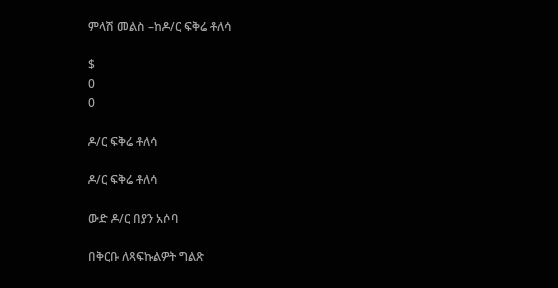ምላሽ መልስ –ከዶ/ር ፍቅሬ ቶለሳ

$
0
0

ዶ/ር ፍቅሬ ቶለሳ

ዶ/ር ፍቅሬ ቶለሳ

ውድ ዶ/ር በያን አሶባ

በቅርቡ ለጻፍኩልዎት ግልጽ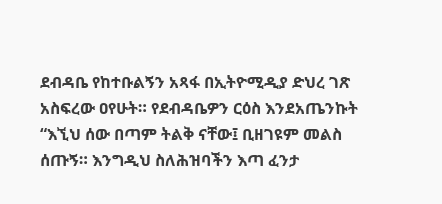ደብዳቤ የከተቡልኝን አጻፋ በኢትዮሚዲያ ድህረ ገጽ አስፍረው ዐየሁት። የደብዳቤዎን ርዕስ እንደአጤንኩት “እኚህ ሰው በጣም ትልቅ ናቸው፤ ቢዘገዩም መልስ ሰጡኝ። እንግዲህ ስለሕዝባችን እጣ ፈንታ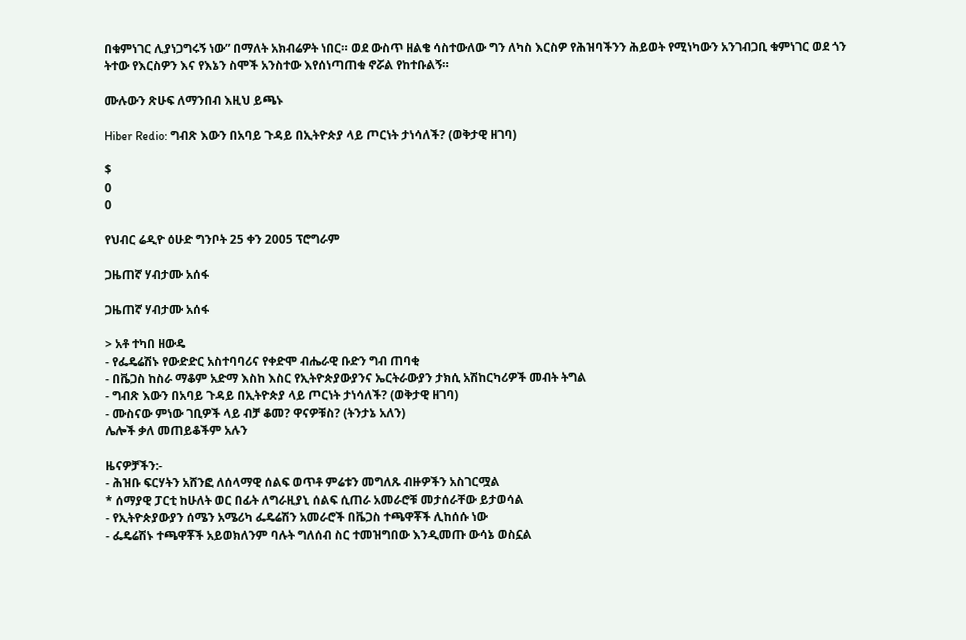በቁምነገር ሊያነጋግሩኝ ነው” በማለት አክብሬዎት ነበር። ወደ ውስጥ ዘልቄ ሳስተውለው ግን ለካስ እርስዎ የሕዝባችንን ሕይወት የሚነካውን አንገብጋቢ ቁምነገር ወደ ጎን ትተው የእርስዎን እና የእኔን ስሞች አንስተው እየሰነጣጠቁ ኖሯል የከተቡልኝ።

ሙሉውን ጽሁፍ ለማንበብ እዚህ ይጫኑ

Hiber Redio: ግብጽ እውን በአባይ ጉዳይ በኢትዮጵያ ላይ ጦርነት ታነሳለች? (ወቅታዊ ዘገባ)

$
0
0

የህብር ሬዲዮ ዕሁድ ግንቦት 25 ቀን 2005 ፕሮግራም

ጋዜጠኛ ሃብታሙ አሰፋ

ጋዜጠኛ ሃብታሙ አሰፋ

> አቶ ተካበ ዘውዴ
- የፌዴሬሽኑ የውድድር አስተባባሪና የቀድሞ ብሔራዊ ቡድን ግብ ጠባቂ
- በቬጋስ ከስራ ማቆም አድማ እስከ እስር የኢትዮጵያውያንና ኤርትራውያን ታክሲ አሽከርካሪዎች መብት ትግል
- ግብጽ እውን በአባይ ጉዳይ በኢትዮጵያ ላይ ጦርነት ታነሳለች? (ወቅታዊ ዘገባ)
- ሙስናው ምነው ገቢዎች ላይ ብቻ ቆመ? ዋናዎቹስ? (ትንታኔ አለን)
ሌሎች ቃለ መጠይቆችም አሉን

ዜናዎቻችን:-
- ሕዝቡ ፍርሃትን አሸንፎ ለሰላማዊ ሰልፍ ወጥቶ ምሬቱን መግለጹ ብዙዎችን አስገርሟል
* ሰማያዊ ፓርቲ ከሁለት ወር በፊት ለግራዚያኒ ሰልፍ ሲጠራ አመራሮቹ መታሰራቸው ይታወሳል
- የኢትዮጵያውያን ሰሜን አሜሪካ ፌዴሬሽን አመራሮች በቬጋስ ተጫዋቾች ሊከሰሱ ነው
- ፌዴሬሽኑ ተጫዋቾች አይወክለንም ባሉት ግለሰብ ስር ተመዝግበው እንዲመጡ ውሳኔ ወስኗል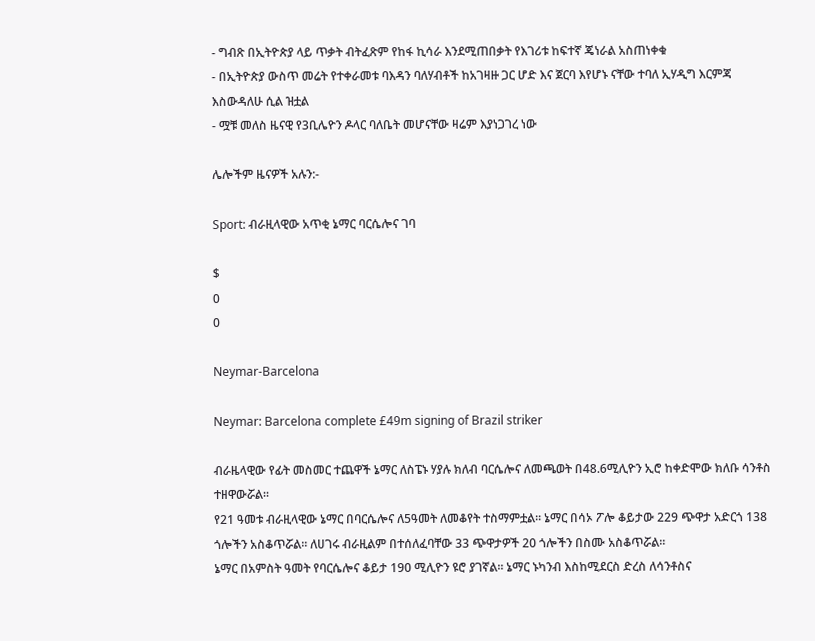- ግብጽ በኢትዮጵያ ላይ ጥቃት ብትፈጽም የከፋ ኪሳራ እንደሚጠበቃት የእገሪቱ ከፍተኛ ጄነራል አስጠነቀቁ
- በኢትዮጵያ ውስጥ መሬት የተቀራመቱ ባእዳን ባለሃብቶች ከአገዛዙ ጋር ሆድ እና ጀርባ እየሆኑ ናቸው ተባለ ኢሃዲግ እርምጃ እስውዳለሁ ሲል ዝቷል
- ሟቹ መለስ ዜናዊ የ3ቢሌዮን ዶላር ባለቤት መሆናቸው ዛሬም እያነጋገረ ነው

ሌሎችም ዜናዎች አሉን:-

Sport: ብራዚላዊው አጥቂ ኔማር ባርሴሎና ገባ

$
0
0

Neymar-Barcelona

Neymar: Barcelona complete £49m signing of Brazil striker

ብራዜላዊው የፊት መስመር ተጨዋች ኔማር ለስፔኑ ሃያሉ ክለብ ባርሴሎና ለመጫወት በ48.6ሚሊዮን ኢሮ ከቀድሞው ክለቡ ሳንቶስ ተዘዋውሯል፡፡
የ21 ዓመቱ ብራዚላዊው ኔማር በባርሴሎና ለ5ዓመት ለመቆየት ተስማምቷል፡፡ ኔማር በሳኦ ፖሎ ቆይታው 229 ጭዋታ አድርጎ 138 ጎሎችን አስቆጥሯል፡፡ ለሀገሩ ብራዚልም በተሰለፈባቸው 33 ጭዋታዎች 20 ጎሎችን በስሙ አስቆጥሯል፡፡
ኔማር በአምስት ዓመት የባርሴሎና ቆይታ 190 ሚሊዮን ዩሮ ያገኛል፡፡ ኔማር ኑካንብ እስከሚደርስ ድረስ ለሳንቶስና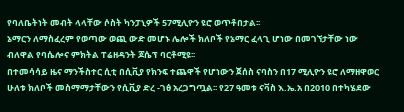የባለቤትነት መብት ላላቸው ሶስት ካንፓኒዎች 57ሚሊዮን ዩሮ ወጥቶበታል፡፡
ኔማርን ለማስፈረም የወጣው ወጪ ውድ መሆኑ ሌሎች ክለቦች የኔማር ፈላጊ ሆነው በመገኘታቸው ነው ብለዋል የባሴሎና ምክትል ፐሬዘዳንት ጆሴፕ ባርቶሚዩ፡፡
በተመሳሳይ ዜና ማንችስተር ሲቲ በሲቪያ የክንፍ ተጨዋች የሆነውን ጀሰስ ናባስን በ17 ሚሊዮን ዩሮ ለማዘዋወር ሁለቱ ክለቦች መስማማታቸውን የሲቪያ ድረ -ገፅ አረጋግጧል፡፡ የ27 ዓመቱ ናቫስ እ.ኤ.አ በ2010 በተካሄደው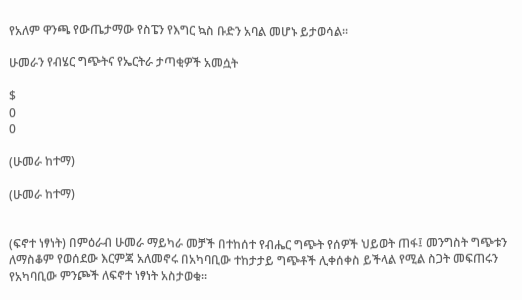የአለም ዋንጫ የውጤታማው የስፔን የእግር ኳስ ቡድን አባል መሆኑ ይታወሳል፡፡

ሁመራን የብሄር ግጭትና የኤርትራ ታጣቂዎች አመሷት

$
0
0

(ሁመራ ከተማ)

(ሁመራ ከተማ)


(ፍኖተ ነፃነት) በምዕራብ ሁመራ ማይካራ መቻች በተከሰተ የብሔር ግጭት የሰዎች ህይወት ጠፋ፤ መንግስት ግጭቱን ለማስቆም የወሰደው እርምጃ አለመኖሩ በአካባቢው ተከታታይ ግጭቶች ሊቀሰቀስ ይችላል የሚል ስጋት መፍጠሩን የአካባቢው ምንጮች ለፍኖተ ነፃነት አስታወቁ፡፡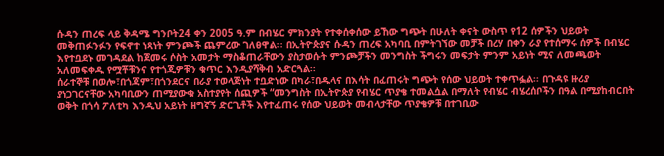ሱዳን ጠረፍ ላይ ቅዳሜ ግንቦት24 ቀን 2005 ዓ.ም በብሄር ምክንያት የተቀሰቀሰው ይኸው ግጭት በሁለት ቀናት ውስጥ የ12 ሰዎችን ህይወት መቅጠፉንፉን የፍኖተ ነጻነት ምንጮች ጨምረው ገለፀዋል፡፡ በኢትዮጵያና ሱዳን ጠረፍ አካባቢ በምትገኘው መቻች በረሃ በቀን ራያ የተሰማሩ ሰዎች በብሄር እየተቧደኑ መገዳደል ከጀመሩ ሶስት አመታት ማስቆጠራቸውን ያስታወሱት ምንጮቻችን መንግስት ችግሩን መፍታት ምንም አይነት ሚና ለመጫወት አለመፍቀዱ የሟቾቹንና የተጎጂዎቹን ቁጥር እንዲያሻቅብ አድርጓል፡፡
ሰራተኞቹ በወሎ፣በጎጃም፣በጎንደርና በራያ ተወላጅነት ተቧድነው በካራ፣በዱላና በእሳት በፈጠሩት ግጭት የሰው ህይወት ተቀጥፏል፡፡ በጉዳዩ ዙሪያ ያነጋገርናቸው አካባቢውን ጠሚያውቁ አስተያየት ሰጪዎች “መንግስት በኢትዮጵያ የብሄር ጥያቄ ተመልሷል በማለት የብሄር ብሄረሰቦችን በዓል በሚያከብርበት ወቅት በጎሳ ፖለቲካ እንዲህ አይነት ዘግኛኝ ድርጊቶች እየተፈጠሩ የሰው ህይወት መብላታቸው ጥያቄዎቹ በተገቢው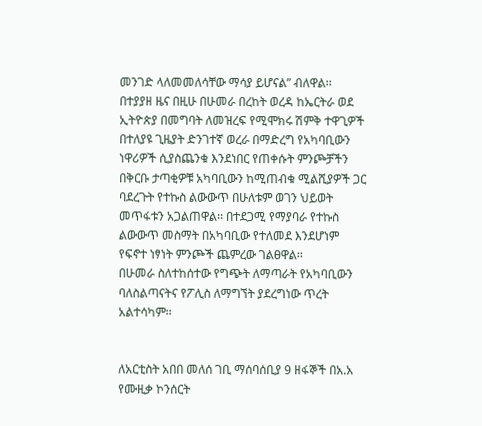መንገድ ላለመመለሳቸው ማሳያ ይሆናል” ብለዋል፡፡
በተያያዘ ዜና በዚሁ በሁመራ በረከት ወረዳ ከኤርትራ ወደ ኢትዮጵያ በመግባት ለመዝረፍ የሚሞክሩ ሽምቅ ተዋጊዎች በተለያዩ ጊዜያት ድንገተኛ ወረራ በማድረግ የአካባቢውን ነዋሪዎች ሲያስጨንቁ እንደነበር የጠቀሱት ምንጮቻችን በቅርቡ ታጣቂዎቹ አካባቢውን ከሚጠብቁ ሚልሺያዎች ጋር ባደረጉት የተኩስ ልውውጥ በሁለቱም ወገን ህይወት መጥፋቱን አጋልጠዋል፡፡ በተደጋሚ የማያባራ የተኩስ ልውውጥ መስማት በአካባቢው የተለመደ እንደሆነም የፍኖተ ነፃነት ምንጮች ጨምረው ገልፀዋል፡፡
በሁመራ ስለተከሰተው የግጭት ለማጣራት የአካባቢውን ባለስልጣናትና የፖሊስ ለማግኘት ያደረግነው ጥረት አልተሳካም፡፡


ለአርቲስት አበበ መለሰ ገቢ ማሰባሰቢያ 9 ዘፋኞች በአ.አ የሙዚቃ ኮንሰርት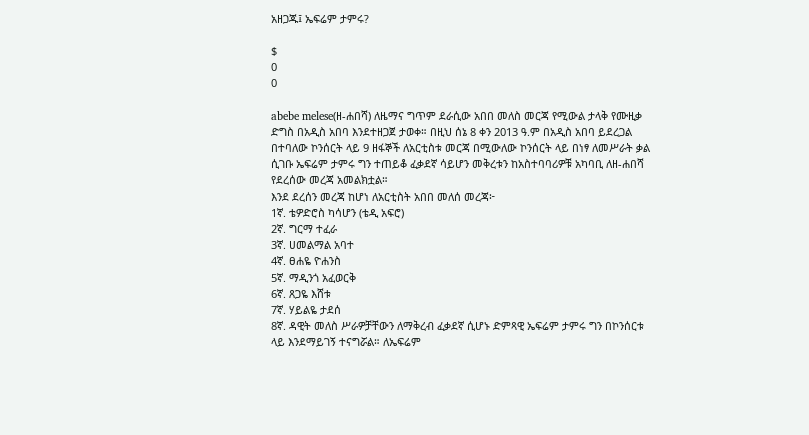አዘጋጁ፤ ኤፍሬም ታምሩ?

$
0
0

abebe melese(ዘ-ሐበሻ) ለዜማና ግጥም ደራሲው አበበ መለስ መርጃ የሚውል ታላቅ የሙዚቃ ድግስ በአዲስ አበባ እንደተዘጋጀ ታወቀ። በዚህ ሰኔ 8 ቀን 2013 ዓ.ም በአዲስ አበባ ይደረጋል በተባለው ኮንሰርት ላይ 9 ዘፋኞች ለአርቲስቱ መርጃ በሚውለው ኮንሰርት ላይ በነፃ ለመሥራት ቃል ሲገቡ ኤፍሬም ታምሩ ግን ተጠይቆ ፈቃደኛ ሳይሆን መቅረቱን ከአስተባባሪዎቹ አካባቢ ለዘ-ሐበሻ የደረሰው መረጃ አመልክቷል።
እንደ ደረሰን መረጃ ከሆነ ለአርቲስት አበበ መለሰ መረጃ፦
1ኛ. ቴዎድሮስ ካሳሆን (ቴዲ አፍሮ)
2ኛ. ግርማ ተፈራ
3ኛ. ሀመልማል አባተ
4ኛ. ፀሐዬ ዮሐንስ
5ኛ. ማዲንጎ አፈወርቅ
6ኛ. ጸጋዬ እሸቱ
7ኛ. ሃይልዬ ታደሰ
8ኛ. ዳዊት መለስ ሥራዎቻቸውን ለማቅረብ ፈቃደኛ ሲሆኑ ድምጻዊ ኤፍሬም ታምሩ ግን በኮንሰርቱ ላይ እንደማይገኝ ተናግሯል። ለኤፍሬም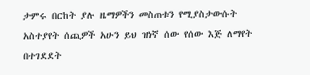ታምሩ በርከት ያሉ ዜማዎችን መስጠቱን የሚያስታውሱት አስተያየት ሰጪዎች አሁን ይህ ዝነኛ ሰው የሰው እጅ ለማየት በተገደደት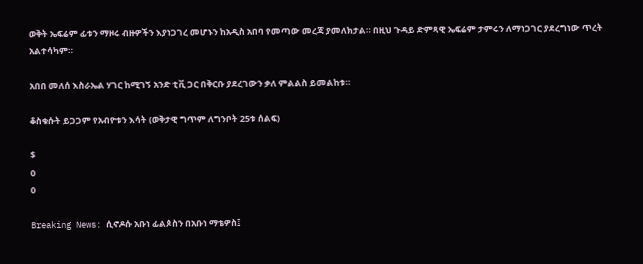ወቅት ኤፍሬም ፊቱን ማዞሩ ብዙዎችን እያነጋገረ መሆኑን ከአዲስ አበባ የመጣው መረጃ ያመለክታል። በዚህ ጉዳይ ድምጻዊ ኤፍሬም ታምሩን ለማነጋገር ያደረግነው ጥረት አልተሳካም።

አበበ መለሰ እስራኤል ሃገር ከሚገኝ አንድ ቲቪ ጋር በቅርቡ ያደረገውን ቃለ ምልልስ ይመልከቱ።

ቆስቁሱት ይጋጋም የአብዮቱን እሳት (ወቅታዊ ግጥም ለግንቦት 25ቱ ሰልፍ)

$
0
0

Breaking News: ሲኖዶሱ አቡነ ፊልጶስን በአቡነ ማቴዎስ፤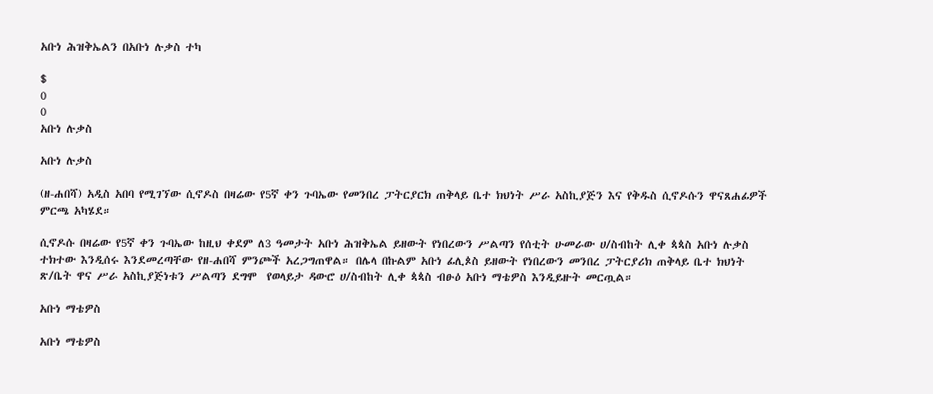አቡነ ሕዝቅኤልን በአቡነ ሉቃስ ተካ

$
0
0
አቡነ ሉቃስ

አቡነ ሉቃስ

(ዘ-ሐበሻ) አዲስ አበባ የሚገኘው ሲኖዶስ በዛሬው የ5ኛ ቀን ጉባኤው የመንበረ ፓትርያርክ ጠቅላይ ቤተ ክህነት ሥራ አስኪያጅን እና የቅዱስ ሲኖዶሱን ዋናጸሐፊዎች ምርጫ አካሄደ።

ሲኖዶሱ በዛሬው የ5ኛ ቀን ጉባኤው ከዚህ ቀደም ለ3 ዓመታት አቡነ ሕዝቅኤል ይዘውት የነበረውን ሥልጣን የሰቲት ሁመራው ሀ/ስብከት ሊቀ ጳጳስ አቡነ ሉቃስ ተክተው እንዲሰሩ እንደመረጣቸው የዘ-ሐበሻ ምንጮች አረጋግጠዋል። በሌላ በኩልም አቡነ ፊሊጶስ ይዘውት የነበረውን መንበረ ፓትርያሪክ ጠቅላይ ቤተ ክህነት ጽ/ቤት ዋና ሥራ አስኪያጅነቱን ሥልጣን ደግሞ  የወላይታ ዳውሮ ሀ/ስብከት ሊቀ ጳጳስ ብፁዕ አቡነ ማቴዎስ እንዲይዙት መርጧል።

አቡነ ማቴዎስ

አቡነ ማቴዎስ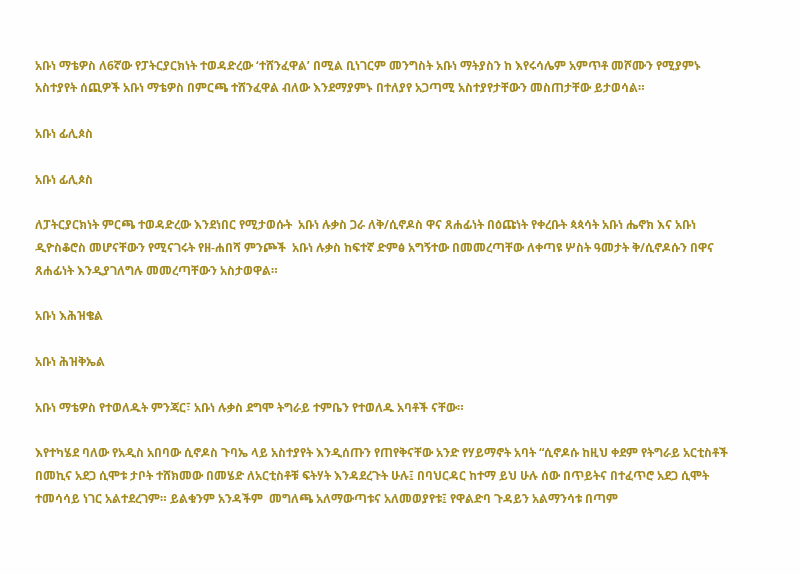አቡነ ማቴዎስ ለ6ኛው የፓትርያርክነት ተወዳድረው ‘ተሸንፈዋል’ በሚል ቢነገርም መንግስት አቡነ ማትያስን ከ እየሩሳሌም አምጥቶ መሾሙን የሚያምኑ አስተያየት ሰጪዎች አቡነ ማቴዎስ በምርጫ ተሸንፈዋል ብለው እንደማያምኑ በተለያየ አጋጣሚ አስተያየታቸውን መስጠታቸው ይታወሳል።

አቡነ ፊሊጶስ

አቡነ ፊሊጶስ

ለፓትርያርክነት ምርጫ ተወዳድረው እንደነበር የሚታወሱት  አቡነ ሉቃስ ጋራ ለቅ/ሲኖዶስ ዋና ጸሐፊነት በዕጩነት የቀረቡት ጳጳሳት አቡነ ሔኖክ እና አቡነ ዲዮስቆሮስ መሆናቸውን የሚናገሩት የዘ-ሐበሻ ምንጮች  አቡነ ሉቃስ ከፍተኛ ድምፅ አግኝተው በመመረጣቸው ለቀጣዩ ሦስት ዓመታት ቅ/ሲኖዶሱን በዋና ጸሐፊነት እንዲያገለግሉ መመረጣቸውን አስታወዋል።

አቡነ እሕዝቄል

አቡነ ሕዝቅኤል

አቡነ ማቴዎስ የተወለዱት ምንጃር፣ አቡነ ሉቃስ ደግሞ ትግራይ ተምቤን የተወለዱ አባቶች ናቸው።

እየተካሄደ ባለው የአዲስ አበባው ሲኖዶስ ጉባኤ ላይ አስተያየት እንዲሰጡን የጠየቅናቸው አንድ የሃይማኖት አባት “ሲኖዶሱ ከዚህ ቀደም የትግራይ አርቲስቶች በመኪና አደጋ ሲሞቱ ታቦት ተሸክመው በመሄድ ለአርቲስቶቹ ፍትሃት እንዳደረጉት ሁሉ፤ በባህርዳር ከተማ ይህ ሁሉ ሰው በጥይትና በተፈጥሮ አደጋ ሲሞት ተመሳሳይ ነገር አልተደረገም። ይልቁንም አንዳችም  መግለጫ አለማውጣቱና አለመወያየቱ፤ የዋልድባ ጉዳይን አልማንሳቱ በጣም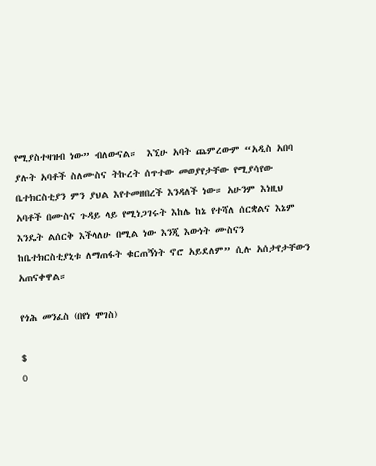የሚያስተዛዝብ ነው” ብለውናል።  እኚሁ አባት ጨምረውም “አዲስ አበባ ያሉት አባቶች ስለሙስና ትኩረት ሰጥተው መወያየታቸው የሚያሳየው ቤተክርስቲያን ምን ያህል እየተመዘበረች እንዳለች ነው። አሁንም እነዚህ አባቶች በሙስና ጉዳይ ላይ የሚነጋገሩት እከሌ ከኔ የተሻለ ሰርቋልና እኔም እንዴት ልሰርቅ እችላለሁ በሚል ነው እንጂ እውነት ሙስናን ከቤተክርስቲያኒቱ ለማጠፋት ቁርጠኝነት ኖሮ አይደለም” ሲሉ አሰታየታቸውን አጠናቀዋል።

የጎሕ መንፈስ (በየነ ሞገስ)

$
0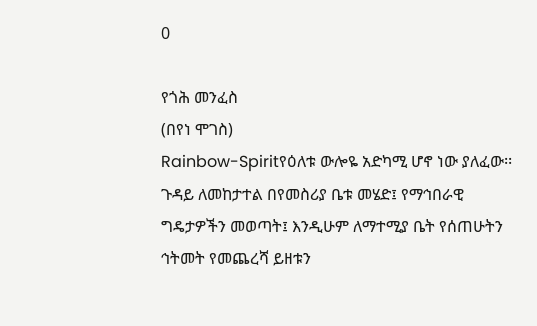0

የጎሕ መንፈስ
(በየነ ሞገስ)
Rainbow-Spiritየዕለቱ ውሎዬ አድካሚ ሆኖ ነው ያለፈው፡፡ ጉዳይ ለመከታተል በየመስሪያ ቤቱ መሄድ፤ የማኅበራዊ
ግዴታዎችን መወጣት፤ እንዲሁም ለማተሚያ ቤት የሰጠሁትን ኅትመት የመጨረሻ ይዘቱን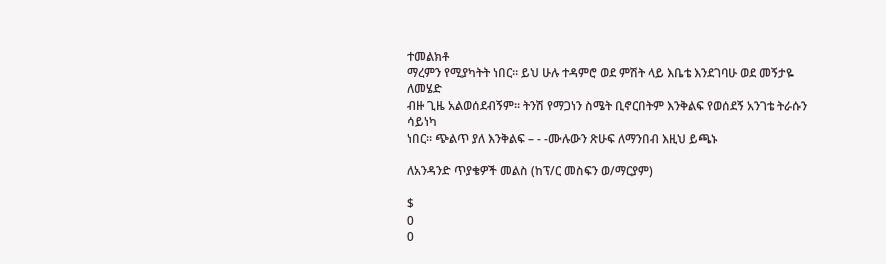ተመልክቶ
ማረምን የሚያካትት ነበር፡፡ ይህ ሁሉ ተዳምሮ ወደ ምሽት ላይ እቤቴ እንደገባሁ ወደ መኝታዬ ለመሄድ
ብዙ ጊዜ አልወሰደብኝም፡፡ ትንሽ የማጋነን ስሜት ቢኖርበትም እንቅልፍ የወሰደኝ አንገቴ ትራሱን ሳይነካ
ነበር፡፡ ጭልጥ ያለ እንቅልፍ – - -ሙሉውን ጽሁፍ ለማንበብ እዚህ ይጫኑ

ለአንዳንድ ጥያቄዎች መልስ (ከፕ/ር መስፍን ወ/ማርያም)

$
0
0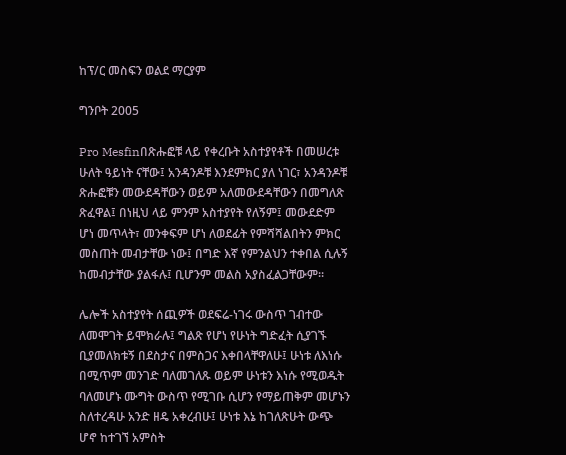ከፕ/ር መስፍን ወልደ ማርያም

ግንቦት 2005

Pro Mesfinበጽሑፎቹ ላይ የቀረቡት አስተያየቶች በመሠረቱ ሁለት ዓይነት ናቸው፤ አንዳንዶቹ እንደምክር ያለ ነገር፣ አንዳንዶቹ ጽሑፎቹን መውደዳቸውን ወይም አለመውደዳቸውን በመግለጽ ጽፈዋል፤ በነዚህ ላይ ምንም አስተያየት የለኝም፤ መውደድም ሆነ መጥላት፣ መንቀፍም ሆነ ለወደፊት የምሻሻልበትን ምክር መስጠት መብታቸው ነው፤ በግድ እኛ የምንልህን ተቀበል ሲሉኝ ከመብታቸው ያልፋሉ፤ ቢሆንም መልስ አያስፈልጋቸውም።

ሌሎች አስተያየት ሰጪዎች ወደፍሬ-ነገሩ ውስጥ ገብተው ለመሞገት ይሞክራሉ፤ ግልጽ የሆነ የሁነት ግድፈት ሲያገኙ ቢያመለክቱኝ በደስታና በምስጋና እቀበላቸዋለሁ፤ ሁነቱ ለእነሱ በሚጥም መንገድ ባለመገለጹ ወይም ሁነቱን እነሱ የሚወዱት ባለመሆኑ ሙግት ውስጥ የሚገቡ ሲሆን የማይጠቅም መሆኑን ስለተረዳሁ አንድ ዘዴ አቀረብሁ፤ ሁነቱ እኔ ከገለጽሁት ውጭ ሆኖ ከተገኘ አምስት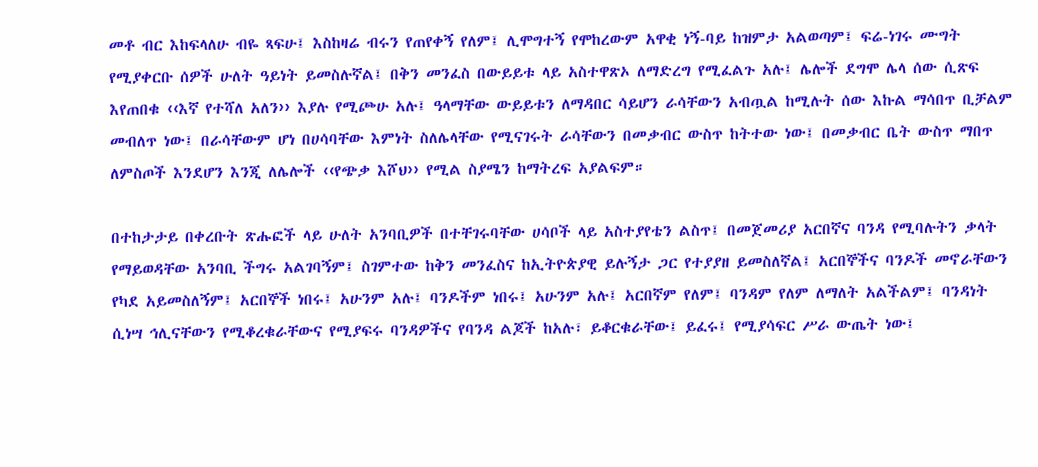መቶ ብር እከፍላለሁ ብዬ ጻፍሁ፤ እስከዛሬ ብሩን የጠየቀኝ የለም፤ ሊሞግተኝ የሞከረውም አዋቂ ነኝ-ባይ ከዝምታ አልወጣም፤ ፍሬ-ነገሩ ሙግት የሚያቀርቡ ሰዎች ሁለት ዓይነት ይመስሉኛል፤ በቅን መንፈስ በውይይቱ ላይ አስተዋጽኦ ለማድረግ የሚፈልጉ አሉ፤ ሌሎች ደግሞ ሌላ ሰው ሲጽፍ እየጠበቁ ‹‹እኛ የተሻለ አለን›› እያሉ የሚጮሁ አሉ፤ ዓላማቸው ውይይቱን ለማዳበር ሳይሆን ራሳቸውን አብጧል ከሚሉት ሰው እኩል ማሳበጥ ቢቻልም መብለጥ ነው፤ በራሳቸውም ሆነ በሀሳባቸው እምነት ስለሌላቸው የሚናገሩት ራሳቸውን በመቃብር ውስጥ ከትተው ነው፤ በመቃብር ቤት ውስጥ ማበጥ ለምስጦች እንደሆን እንጂ ለሌሎች ‹‹የጭቃ እሾህ›› የሚል ስያሜን ከማትረፍ አያልፍም።

በተከታታይ በቀረቡት ጽሑፎች ላይ ሁለት አንባቢዎች በተቸገሩባቸው ሀሳቦች ላይ አስተያየቴን ልስጥ፤ በመጀመሪያ አርበኛና ባንዳ የሚባሉትን ቃላት የማይወዳቸው አንባቢ ችግሩ አልገባኝም፤ ስገምተው ከቅን መንፈስና ከኢትዮጵያዊ ይሉኝታ ጋር የተያያዘ ይመስለኛል፤ አርበኞችና ባንዶች መኖራቸውን የካደ አይመስለኝም፤ አርበኞች ነበሩ፤ አሁንም አሉ፤ ባንዶችም ነበሩ፤ አሁንም አሉ፤ አርበኛም የለም፤ ባንዳም የለም ለማለት አልችልም፤ ባንዳነት ሲነሣ ኅሊናቸውን የሚቆረቁራቸውና የሚያፍሩ ባንዳዎችና የባንዳ ልጆች ከአሉ፣ ይቆርቁራቸው፤ ይፈሩ፤ የሚያሳፍር ሥራ ውጤት ነው፤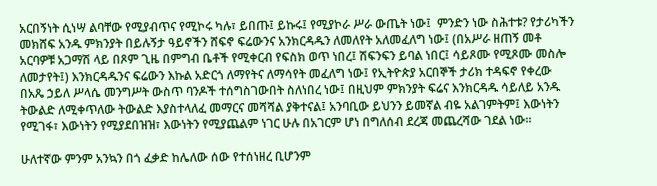አርበኝነት ሲነሣ ልባቸው የሚያብጥና የሚኮሩ ካሉ፣ ይበጡ፤ ይኩሩ፤ የሚያኮራ ሥራ ውጤት ነው፤  ምንድን ነው ስሕተቱ? የታሪካችን መክሸፍ አንዱ ምክንያት በይሉኝታ ዓይኖችን ሸፍኖ ፍሬውንና አንክርዳዱን ለመለየት አለመፈለግ ነው፤ (በአሥራ ዘጠኝ መቶ አርባዎቹ አጋማሽ ላይ በጾም ጊዜ በምግብ ቤቶች የሚቀርብ የፍስክ ወጥ ነበረ፤ ሽፍንፍን ይባል ነበር፤ ሳይጾሙ የሚጾሙ መስሎ ለመታየት፤) እንክርዳዱንና ፍሬውን እኩል አድርጎ ለማየትና ለማሳየት መፈለግ ነው፤ የኢትዮጵያ አርበኞች ታሪክ ተዳፍኖ የቀረው በአጼ ኃይለ ሥላሴ መንግሥት ውስጥ ባንዶች ተሰግስገውበት ስለነበረ ነው፤ በዚህም ምክንያት ፍሬና እንክርዳዱ ሳይለይ አንዱ ትውልድ ለሚቀጥለው ትውልድ እያስተላለፈ መማርና መሻሻል ያቅተናል፤ አንባቢው ይህንን ይመኛል ብዬ አልገምትም፤ እውነትን የሚገፋ፣ እውነትን የሚያደበዝዝ፣ እውነትን የሚያጨልም ነገር ሁሉ በአገርም ሆነ በግለሰብ ደረጃ መጨረሻው ገደል ነው።

ሁለተኛው ምንም አንኳን በጎ ፈቃድ ከሌለው ሰው የተሰነዘረ ቢሆንም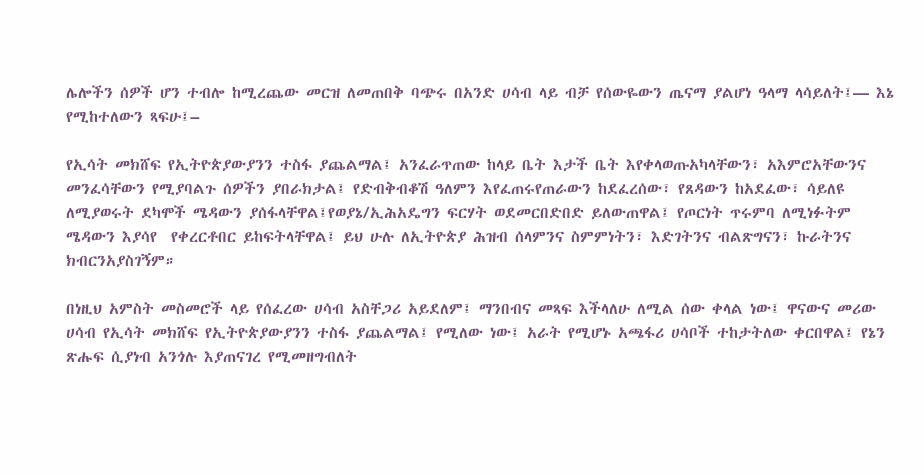ሌሎችን ሰዎች ሆን ተብሎ ከሚረጨው መርዝ ለመጠበቅ ባጭሩ በአንድ ሀሳብ ላይ ብቻ የሰውዬውን ጤናማ ያልሆነ ዓላማ ላሳይለት፤— እኔ የሚከተለውን ጻፍሁ፤–

የኢሳት መክሸፍ የኢትዮጵያውያንን ተስፋ ያጨልማል፤ አንፈራጥጠው ከላይ ቤት እታች ቤት እየቀላወጡአካላቸውን፣ አእምሮአቸውንና መንፈሳቸውን የሚያባልጉ ሰዎችን ያበራክታል፤ የድብቅብቆሽ ዓለምን እየፈጠሩየጠራውን ከደፈረሰው፣ የጸዳውን ከአደፈው፣ ሳይለዩ ለሚያወሩት ደካሞች ሜዳውን ያሰፋላቸዋል፤የወያኔ/ኢሕአዴግን ፍርሃት ወደመርበድበድ ይለውጠዋል፤ የጦርነት ጥሩምባ ለሚነፉትም ሜዳውን እያሳየ  የቀረርቶበር ይከፍትላቸዋል፤ ይህ ሁሉ ለኢትዮጵያ ሕዝብ ሰላምንና ስምምነትን፣ እድገትንና ብልጽግናን፣ ኩራትንና ክብርንአያስገኝም።

በነዚህ አምስት መስመሮች ላይ የሰፈረው ሀሳብ አስቸጋሪ አይደለም፤ ማንበብና መጻፍ እችላለሁ ለሚል ሰው ቀላል ነው፤ ዋናውና መሪው ሀሳብ የኢሳት መክሸፍ የኢትዮጵያውያንን ተስፋ ያጨልማል፤ የሚለው ነው፤ አራት የሚሆኑ አጫፋሪ ሀሳቦች ተከታትለው ቀርበዋል፤ የኔን ጽሑፍ ሲያነብ አንጎሉ እያጠናገረ የሚመዘግብለት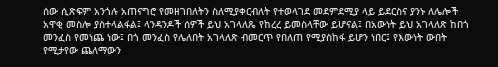ሰው ሲጽፍም አንጎሉ አጠናግሮ የመዘገበለትን ስለሚያቀርብለት የተወላገደ መደምደሚያ ላይ ይደርስና ያንኑ ለሌሎች አዋቂ መስሎ ያስተላልፋል፤ ላንዳንዶች ሰዎች ይህ አገላለጼ የከረረ ይመስላቸው ይሆናል፤ በአውነት ይህ አገላለጽ ከበጎ መንፈስ የመነጨ ነው፤ በጎ መንፈስ የሌለበት አገላለጽ ብመርጥ የበለጠ የሚያስከፋ ይሆን ነበር፤ የእውነት ውበት የሚታየው ጨለማውን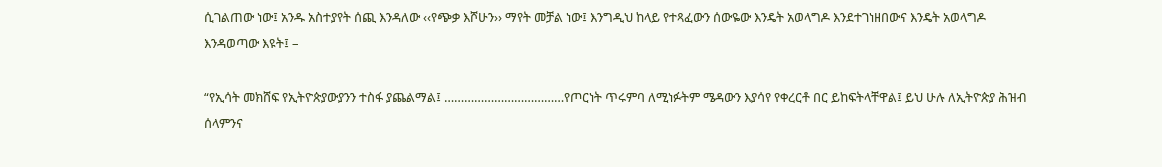ሲገልጠው ነው፤ አንዱ አስተያየት ሰጪ እንዳለው ‹‹የጭቃ እሾሁን›› ማየት መቻል ነው፤ እንግዲህ ከላይ የተጻፈውን ሰውዬው እንዴት አወላግዶ እንደተገነዘበውና እንዴት አወላግዶ እንዳወጣው እዩት፤ –

“የኢሳት መክሸፍ የኢትዮጵያውያንን ተስፋ ያጨልማል፤ ………………………………የጦርነት ጥሩምባ ለሚነፉትም ሜዳውን እያሳየ የቀረርቶ በር ይከፍትላቸዋል፤ ይህ ሁሉ ለኢትዮጵያ ሕዝብ ሰላምንና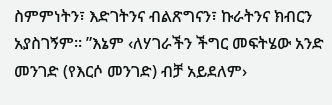ስምምነትን፣ እድገትንና ብልጽግናን፣ ኩራትንና ክብርን አያስገኝም። ”እኔም ‹ለሃገራችን ችግር መፍትሄው አንድ መንገድ (የእርሶ መንገድ) ብቻ አይደለም›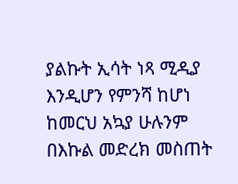ያልኩት ኢሳት ነጻ ሚዲያ እንዲሆን የምንሻ ከሆነ ከመርህ አኳያ ሁሉንም በእኩል መድረክ መስጠት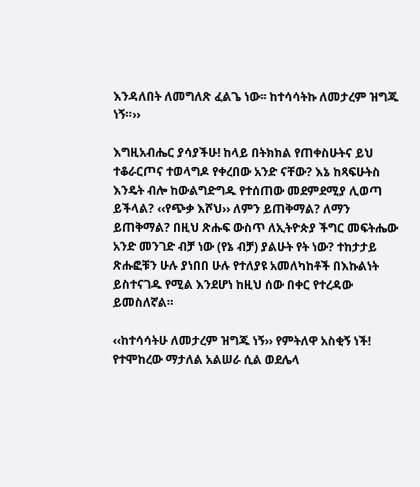እንዳለበት ለመግለጽ ፈልጌ ነው፡፡ ከተሳሳትኩ ለመታረም ዝግጁ ነኝ።››

እግዚአብሔር ያሳያችሁ! ከላይ በትክክል የጠቀስሁትና ይህ ተቆራርጦና ተወላግዶ የቀረበው አንድ ናቸው? እኔ ከጻፍሁትስ እንዴት ብሎ ከውልግድግዱ የተሰጠው መደምደሚያ ሊወጣ ይችላል? ‹‹የጭቃ እሾህ›› ለምን ይጠቅማል? ለማን ይጠቅማል? በዚህ ጽሑፍ ውስጥ ለኢትዮጵያ ችግር መፍትሔው አንድ መንገድ ብቻ ነው (የኔ ብቻ) ያልሁት የት ነው? ተከታታይ ጽሑፎቹን ሁሉ ያነበበ ሁሉ የተለያዩ አመለካከቶች በእኩልነት ይስተናገዱ የሚል እንደሆነ ከዚህ ሰው በቀር የተረዳው ይመስለኛል።

‹‹ከተሳሳትሁ ለመታረም ዝግጁ ነኝ›› የምትለዋ አስቂኝ ነች!  የተሞከረው ማታለል አልሠራ ሲል ወደሌላ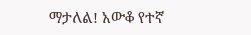ማታለል! አውቆ የተኛ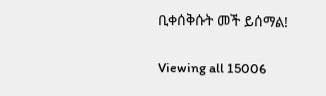ቢቀሰቅሱት መች ይሰማል!

Viewing all 15006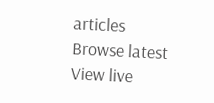articles
Browse latest View live